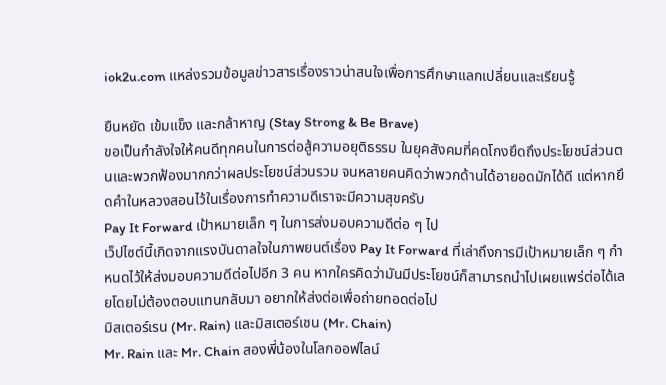iok2u.com แหล่งรวมข้อมูลข่าวสารเรื่องราวน่าสนใจเพื่อการศึกษาแลกเปลี่ยนและเรียนรู้

ยืนหยัด เข้มแข็ง และกล้าหาญ (Stay Strong & Be Brave)
ขอเป็นกำลังใจให้คนดีทุกคนในการต่อสู้ความอยุติธรรม ในยุคสังคมที่คดโกงยึดถึงประโยชน์ส่วนตนและพวกฟ้องมากกว่าผลประโยชน์ส่วนรวม จนหลายคนคิดว่าพวกด้านได้อายอดมักได้ดี แต่หากยึดคำในหลวงสอนไว้ในเรื่องการทำความดีเราจะมีความสุขครับ
Pay It Forward เป้าหมายเล็ก ๆ ในการส่งมอบความดีต่อ ๆ ไป
เว็ปไซต์นี้เกิดจากแรงบันดาลใจในภาพยนต์เรื่อง Pay It Forward ที่เล่าถึงการมีเป้าหมายเล็ก ๆ กำหนดไว้ให้ส่งมอบความดีต่อไปอีก 3 คน หากใครคิดว่ามันมีประโยชน์ก็สามารถนำไปเผยแพร่ต่อได้เลยโดยไม่ต้องตอบแทนกลับมา อยากให้ส่งต่อเพื่อถ่ายทอดต่อไป
มิสเตอร์เรน (Mr. Rain) และมิสเตอร์เชน (Mr. Chain)
Mr. Rain และ Mr. Chain สองพี่น้องในโลกออฟไลน์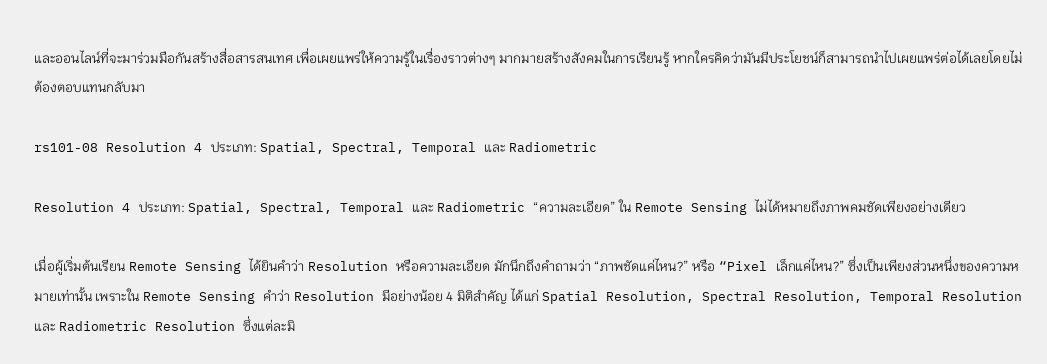และออนไลน์ที่จะมาร่วมมือกันสร้างสื่อสารสนเทศ เพื่อเผยแพร่ให้ความรู้ในเรื่องราวต่างๆ มากมายสร้างสังคมในการเรียนรู้ หากใครคิดว่ามันมีประโยชน์ก็สามารถนำไปเผยแพร่ต่อได้เลยโดยไม่ต้องตอบแทนกลับมา

rs101-08 Resolution 4 ประเภท: Spatial, Spectral, Temporal และ Radiometric

Resolution 4 ประเภท: Spatial, Spectral, Temporal และ Radiometric “ความละเอียด” ใน Remote Sensing ไม่ได้หมายถึงภาพคมชัดเพียงอย่างเดียว

เมื่อผู้เริ่มต้นเรียน Remote Sensing ได้ยินคำว่า Resolution หรือความละเอียด มักนึกถึงคำถามว่า “ภาพชัดแค่ไหน?” หรือ “Pixel เล็กแค่ไหน?” ซึ่งเป็นเพียงส่วนหนึ่งของความหมายเท่านั้น เพราะใน Remote Sensing คำว่า Resolution มีอย่างน้อย 4 มิติสำคัญ ได้แก่ Spatial Resolution, Spectral Resolution, Temporal Resolution และ Radiometric Resolution ซึ่งแต่ละมิ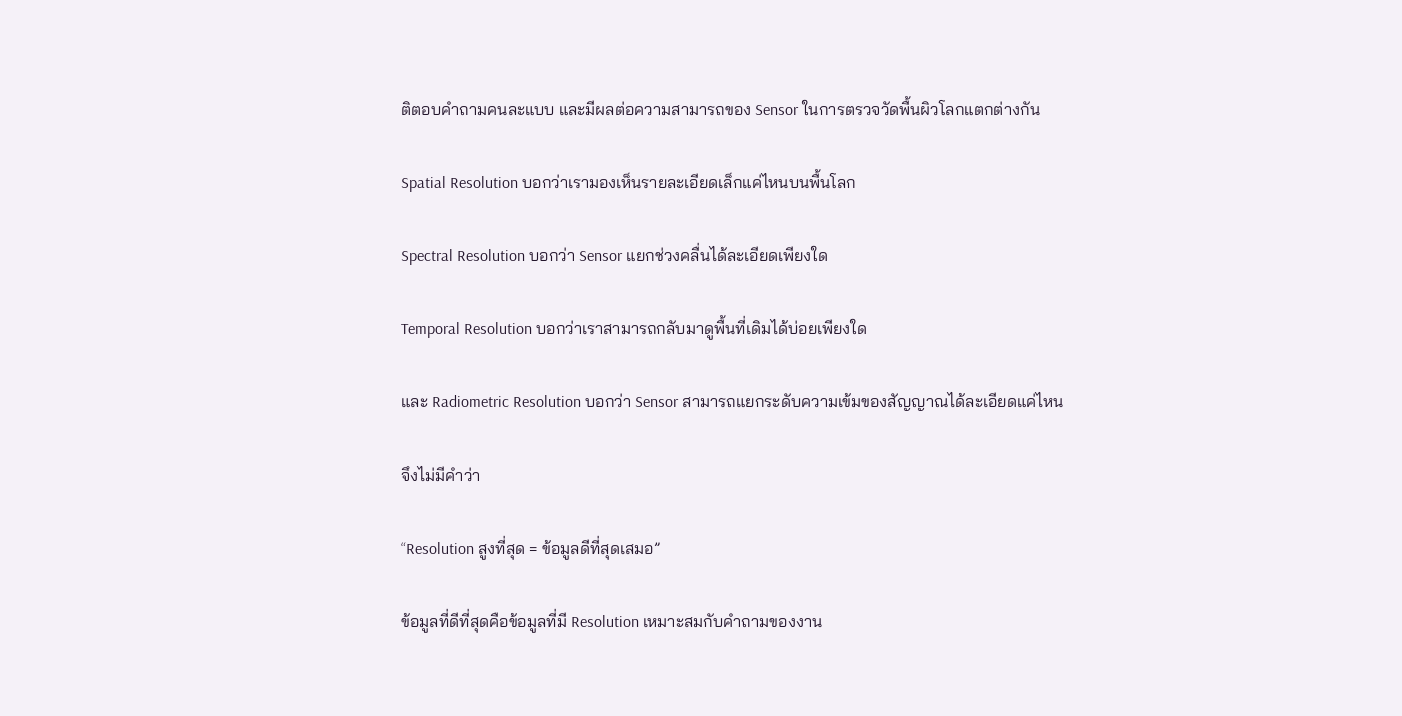ติตอบคำถามคนละแบบ และมีผลต่อความสามารถของ Sensor ในการตรวจวัดพื้นผิวโลกแตกต่างกัน

Spatial Resolution บอกว่าเรามองเห็นรายละเอียดเล็กแค่ไหนบนพื้นโลก

Spectral Resolution บอกว่า Sensor แยกช่วงคลื่นได้ละเอียดเพียงใด

Temporal Resolution บอกว่าเราสามารถกลับมาดูพื้นที่เดิมได้บ่อยเพียงใด

และ Radiometric Resolution บอกว่า Sensor สามารถแยกระดับความเข้มของสัญญาณได้ละเอียดแค่ไหน

จึงไม่มีคำว่า

“Resolution สูงที่สุด = ข้อมูลดีที่สุดเสมอ”

ข้อมูลที่ดีที่สุดคือข้อมูลที่มี Resolution เหมาะสมกับคำถามของงาน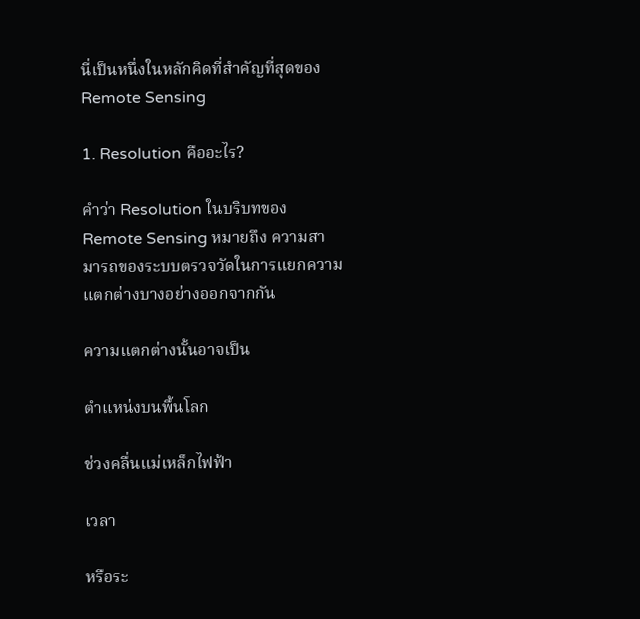นี่เป็นหนึ่งในหลักคิดที่สำคัญที่สุดของ Remote Sensing

1. Resolution คืออะไร?

คำว่า Resolution ในบริบทของ Remote Sensing หมายถึง ความสามารถของระบบตรวจวัดในการแยกความแตกต่างบางอย่างออกจากกัน

ความแตกต่างนั้นอาจเป็น

ตำแหน่งบนพื้นโลก

ช่วงคลื่นแม่เหล็กไฟฟ้า

เวลา

หรือระ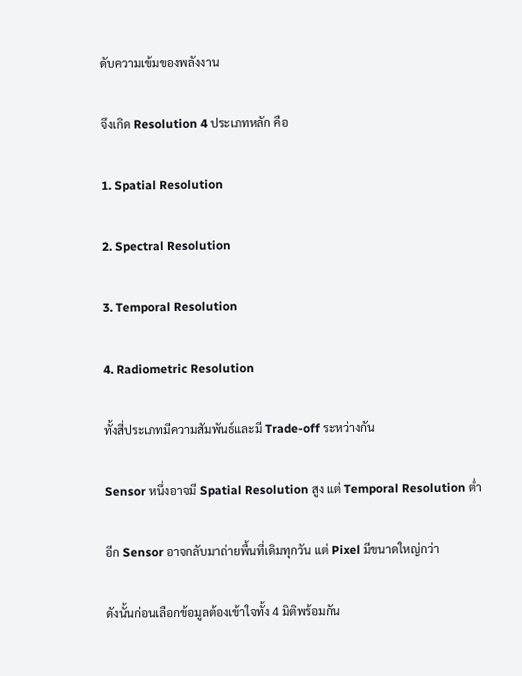ดับความเข้มของพลังงาน

จึงเกิด Resolution 4 ประเภทหลัก คือ

1. Spatial Resolution

2. Spectral Resolution

3. Temporal Resolution

4. Radiometric Resolution

ทั้งสี่ประเภทมีความสัมพันธ์และมี Trade-off ระหว่างกัน

Sensor หนึ่งอาจมี Spatial Resolution สูง แต่ Temporal Resolution ต่ำ

อีก Sensor อาจกลับมาถ่ายพื้นที่เดิมทุกวัน แต่ Pixel มีขนาดใหญ่กว่า

ดังนั้นก่อนเลือกข้อมูลต้องเข้าใจทั้ง 4 มิติพร้อมกัน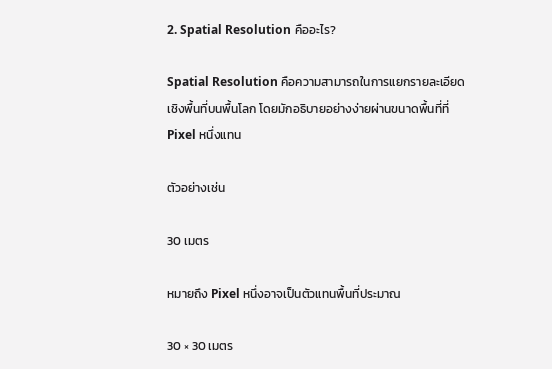2. Spatial Resolution คืออะไร?

Spatial Resolution คือความสามารถในการแยกรายละเอียดเชิงพื้นที่บนพื้นโลก โดยมักอธิบายอย่างง่ายผ่านขนาดพื้นที่ที่ Pixel หนึ่งแทน

ตัวอย่างเช่น

30 เมตร

หมายถึง Pixel หนึ่งอาจเป็นตัวแทนพื้นที่ประมาณ

30 × 30 เมตร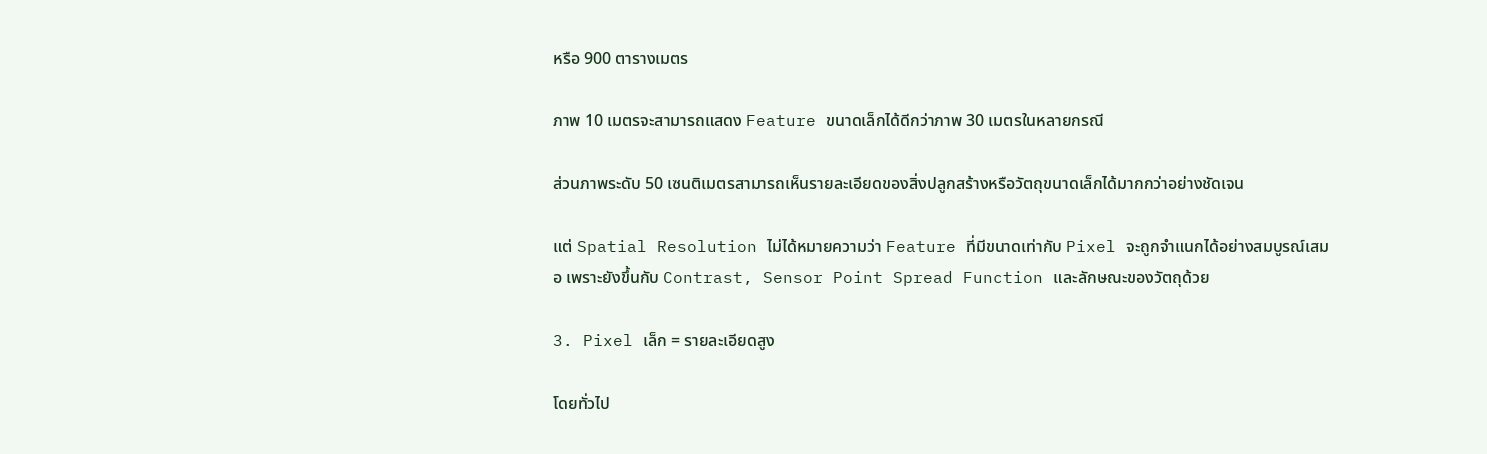หรือ 900 ตารางเมตร

ภาพ 10 เมตรจะสามารถแสดง Feature ขนาดเล็กได้ดีกว่าภาพ 30 เมตรในหลายกรณี

ส่วนภาพระดับ 50 เซนติเมตรสามารถเห็นรายละเอียดของสิ่งปลูกสร้างหรือวัตถุขนาดเล็กได้มากกว่าอย่างชัดเจน

แต่ Spatial Resolution ไม่ได้หมายความว่า Feature ที่มีขนาดเท่ากับ Pixel จะถูกจำแนกได้อย่างสมบูรณ์เสมอ เพราะยังขึ้นกับ Contrast, Sensor Point Spread Function และลักษณะของวัตถุด้วย

3. Pixel เล็ก = รายละเอียดสูง

โดยทั่วไป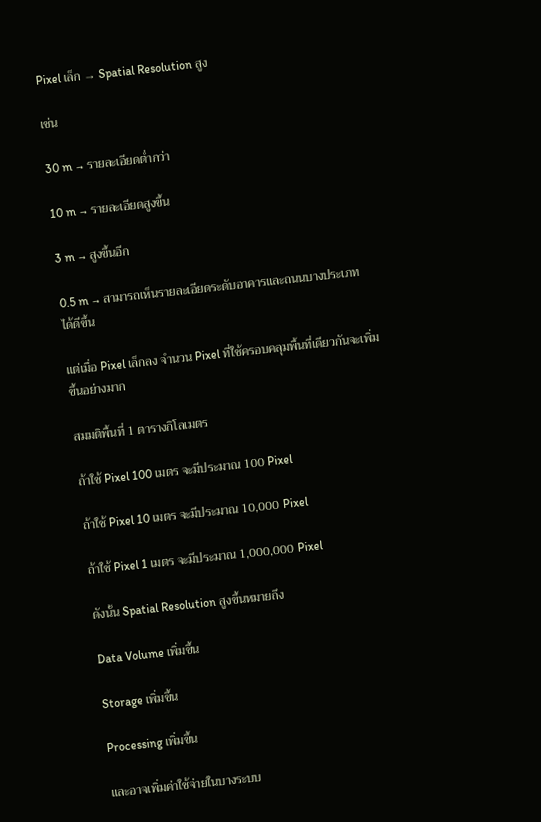Pixel เล็ก → Spatial Resolution สูง

เช่น

30 m → รายละเอียดต่ำกว่า

10 m → รายละเอียดสูงขึ้น

3 m → สูงขึ้นอีก

0.5 m → สามารถเห็นรายละเอียดระดับอาคารและถนนบางประเภทได้ดีขึ้น

แต่เมื่อ Pixel เล็กลง จำนวน Pixel ที่ใช้ครอบคลุมพื้นที่เดียวกันจะเพิ่มขึ้นอย่างมาก

สมมติพื้นที่ 1 ตารางกิโลเมตร

ถ้าใช้ Pixel 100 เมตร จะมีประมาณ 100 Pixel

ถ้าใช้ Pixel 10 เมตร จะมีประมาณ 10,000 Pixel

ถ้าใช้ Pixel 1 เมตร จะมีประมาณ 1,000,000 Pixel

ดังนั้น Spatial Resolution สูงขึ้นหมายถึง

Data Volume เพิ่มขึ้น

Storage เพิ่มขึ้น

Processing เพิ่มขึ้น

และอาจเพิ่มค่าใช้จ่ายในบางระบบ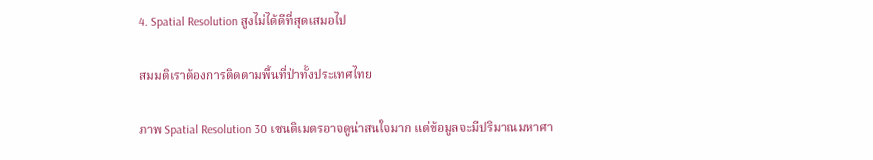4. Spatial Resolution สูงไม่ได้ดีที่สุดเสมอไป

สมมติเราต้องการติดตามพื้นที่ป่าทั้งประเทศไทย

ภาพ Spatial Resolution 30 เซนติเมตรอาจดูน่าสนใจมาก แต่ข้อมูลจะมีปริมาณมหาศา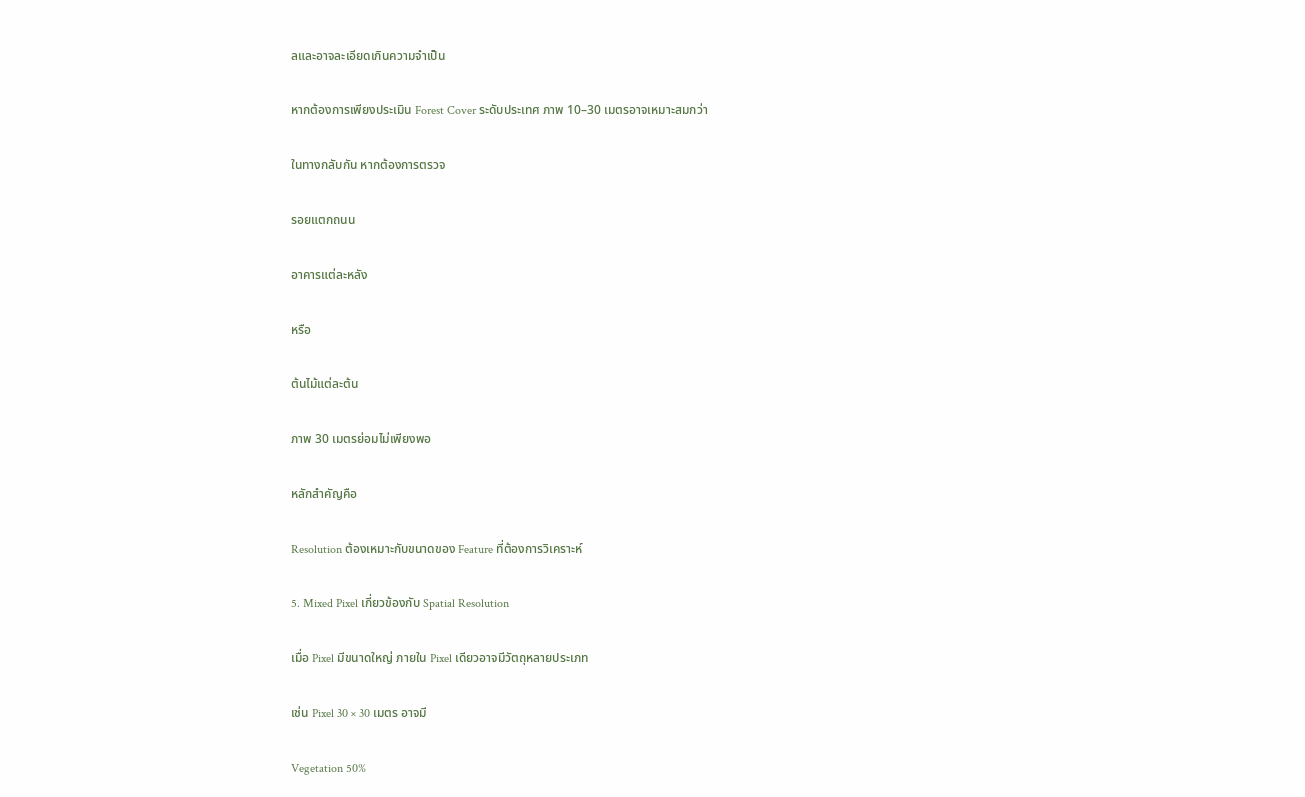ลและอาจละเอียดเกินความจำเป็น

หากต้องการเพียงประเมิน Forest Cover ระดับประเทศ ภาพ 10–30 เมตรอาจเหมาะสมกว่า

ในทางกลับกัน หากต้องการตรวจ

รอยแตกถนน

อาคารแต่ละหลัง

หรือ

ต้นไม้แต่ละต้น

ภาพ 30 เมตรย่อมไม่เพียงพอ

หลักสำคัญคือ

Resolution ต้องเหมาะกับขนาดของ Feature ที่ต้องการวิเคราะห์

5. Mixed Pixel เกี่ยวข้องกับ Spatial Resolution

เมื่อ Pixel มีขนาดใหญ่ ภายใน Pixel เดียวอาจมีวัตถุหลายประเภท

เช่น Pixel 30 × 30 เมตร อาจมี

Vegetation 50%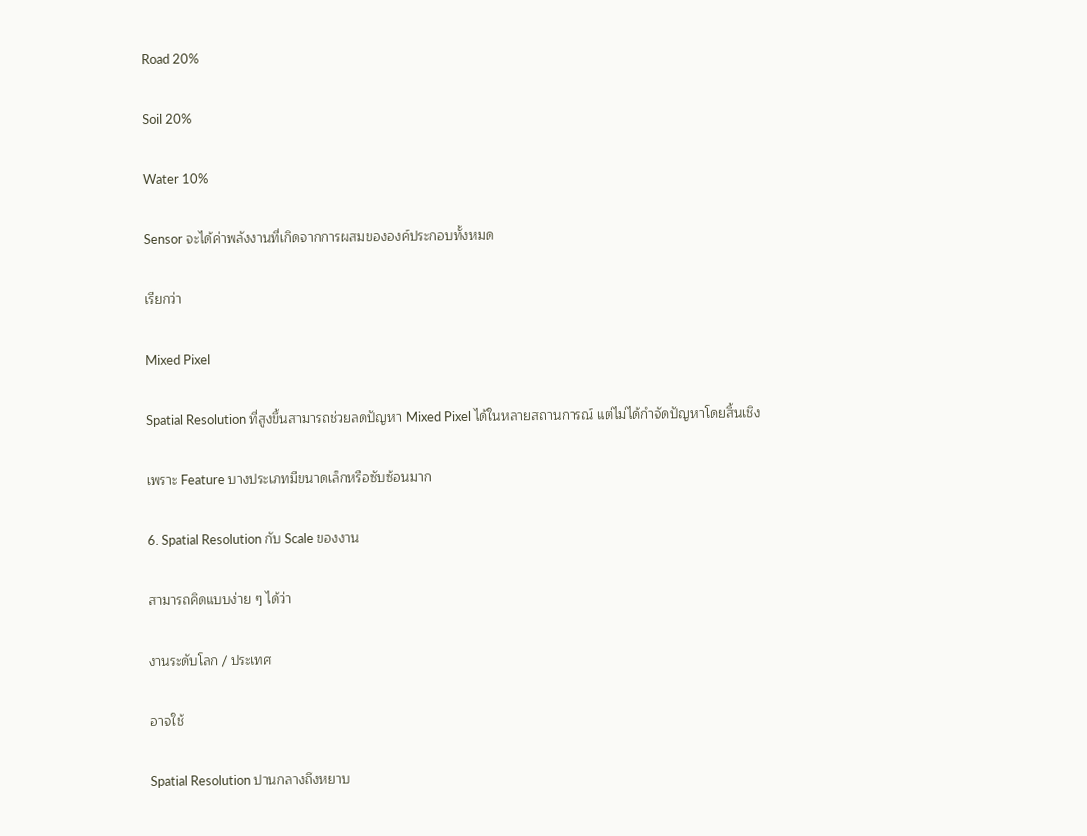Road 20%

Soil 20%

Water 10%

Sensor จะได้ค่าพลังงานที่เกิดจากการผสมขององค์ประกอบทั้งหมด

เรียกว่า

Mixed Pixel

Spatial Resolution ที่สูงขึ้นสามารถช่วยลดปัญหา Mixed Pixel ได้ในหลายสถานการณ์ แต่ไม่ได้กำจัดปัญหาโดยสิ้นเชิง

เพราะ Feature บางประเภทมีขนาดเล็กหรือซับซ้อนมาก

6. Spatial Resolution กับ Scale ของงาน

สามารถคิดแบบง่าย ๆ ได้ว่า

งานระดับโลก / ประเทศ

อาจใช้

Spatial Resolution ปานกลางถึงหยาบ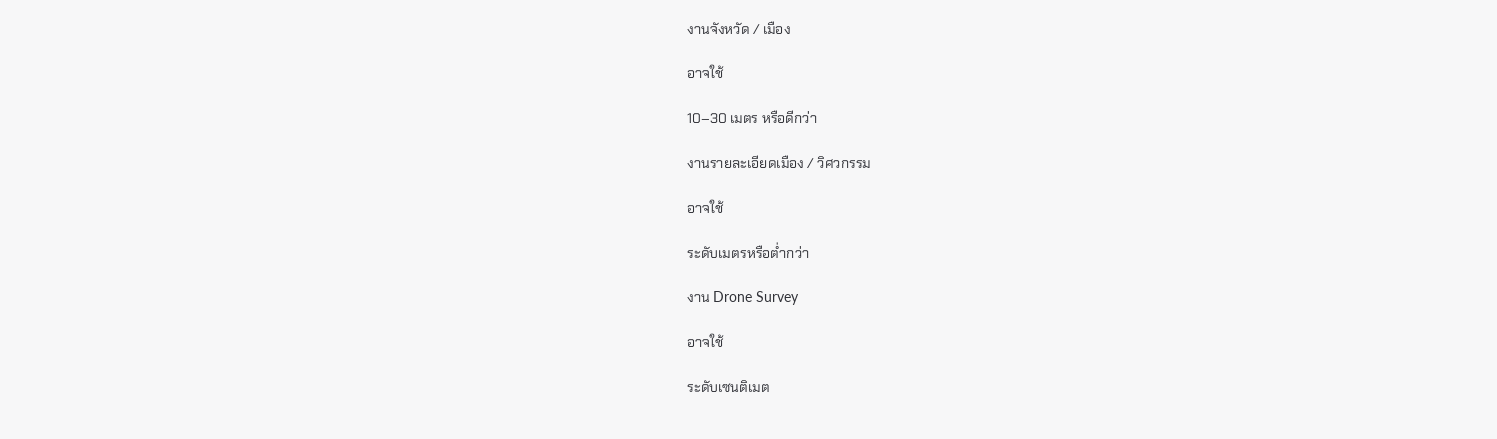งานจังหวัด / เมือง

อาจใช้

10–30 เมตร หรือดีกว่า

งานรายละเอียดเมือง / วิศวกรรม

อาจใช้

ระดับเมตรหรือต่ำกว่า

งาน Drone Survey

อาจใช้

ระดับเซนติเมต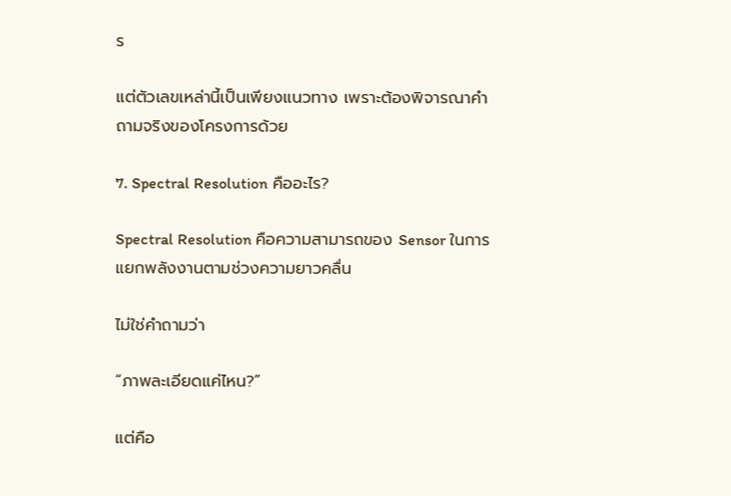ร

แต่ตัวเลขเหล่านี้เป็นเพียงแนวทาง เพราะต้องพิจารณาคำถามจริงของโครงการด้วย

7. Spectral Resolution คืออะไร?

Spectral Resolution คือความสามารถของ Sensor ในการแยกพลังงานตามช่วงความยาวคลื่น

ไม่ใช่คำถามว่า

“ภาพละเอียดแค่ไหน?”

แต่คือ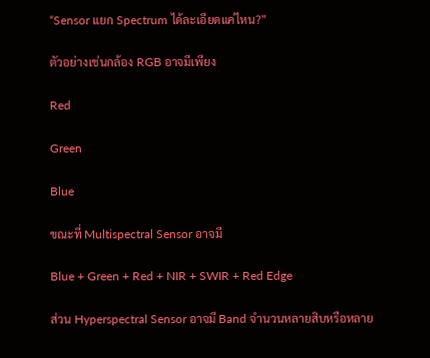“Sensor แยก Spectrum ได้ละเอียดแค่ไหน?”

ตัวอย่างเช่นกล้อง RGB อาจมีเพียง

Red

Green

Blue

ขณะที่ Multispectral Sensor อาจมี

Blue + Green + Red + NIR + SWIR + Red Edge

ส่วน Hyperspectral Sensor อาจมี Band จำนวนหลายสิบหรือหลาย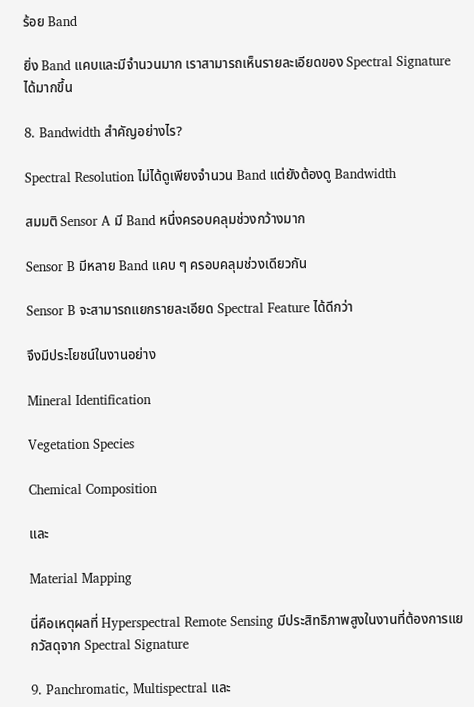ร้อย Band

ยิ่ง Band แคบและมีจำนวนมาก เราสามารถเห็นรายละเอียดของ Spectral Signature ได้มากขึ้น

8. Bandwidth สำคัญอย่างไร?

Spectral Resolution ไม่ได้ดูเพียงจำนวน Band แต่ยังต้องดู Bandwidth

สมมติ Sensor A มี Band หนึ่งครอบคลุมช่วงกว้างมาก

Sensor B มีหลาย Band แคบ ๆ ครอบคลุมช่วงเดียวกัน

Sensor B จะสามารถแยกรายละเอียด Spectral Feature ได้ดีกว่า

จึงมีประโยชน์ในงานอย่าง

Mineral Identification

Vegetation Species

Chemical Composition

และ

Material Mapping

นี่คือเหตุผลที่ Hyperspectral Remote Sensing มีประสิทธิภาพสูงในงานที่ต้องการแยกวัสดุจาก Spectral Signature

9. Panchromatic, Multispectral และ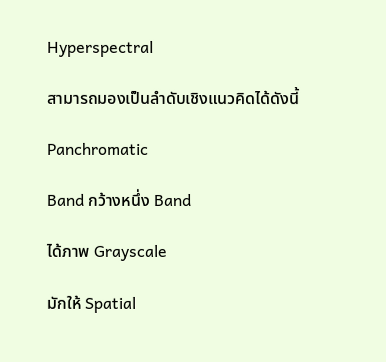Hyperspectral

สามารถมองเป็นลำดับเชิงแนวคิดได้ดังนี้

Panchromatic

Band กว้างหนึ่ง Band

ได้ภาพ Grayscale

มักให้ Spatial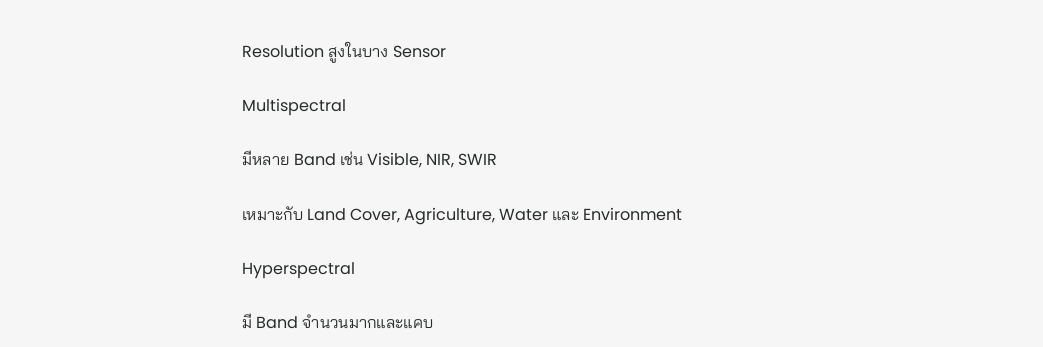Resolution สูงในบาง Sensor

Multispectral

มีหลาย Band เช่น Visible, NIR, SWIR

เหมาะกับ Land Cover, Agriculture, Water และ Environment

Hyperspectral

มี Band จำนวนมากและแคบ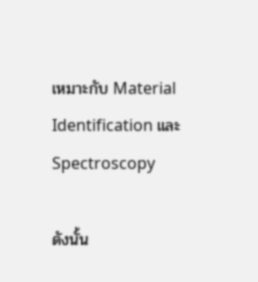เหมาะกับ Material Identification และ Spectroscopy

ดังนั้น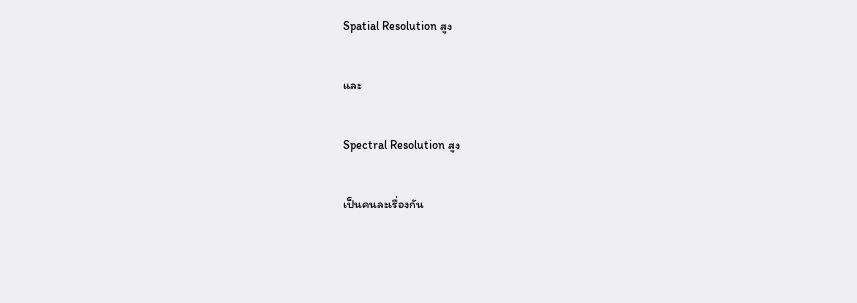Spatial Resolution สูง

และ

Spectral Resolution สูง

เป็นคนละเรื่องกัน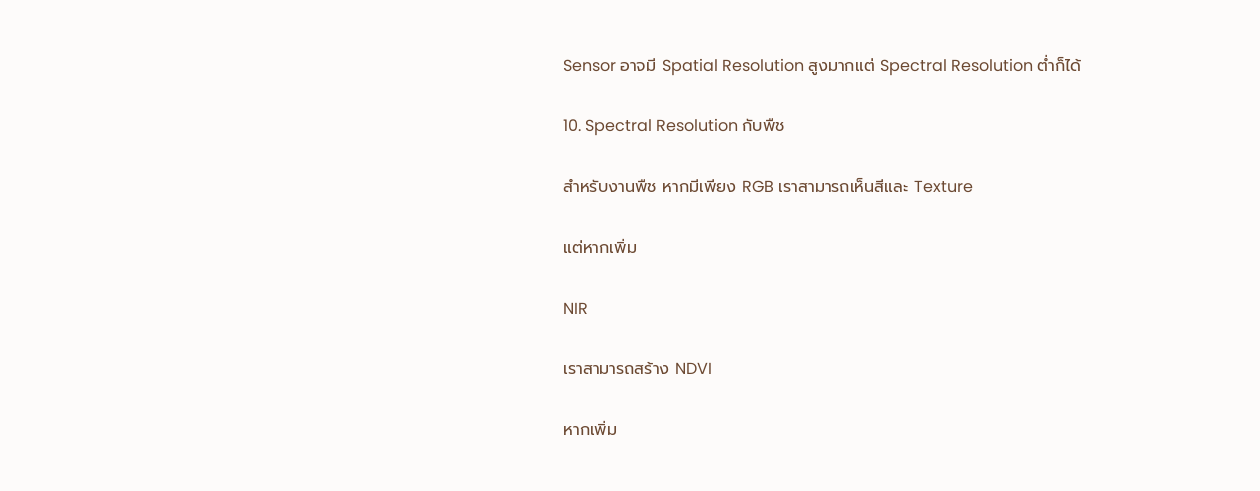Sensor อาจมี Spatial Resolution สูงมากแต่ Spectral Resolution ต่ำก็ได้

10. Spectral Resolution กับพืช

สำหรับงานพืช หากมีเพียง RGB เราสามารถเห็นสีและ Texture

แต่หากเพิ่ม

NIR

เราสามารถสร้าง NDVI

หากเพิ่ม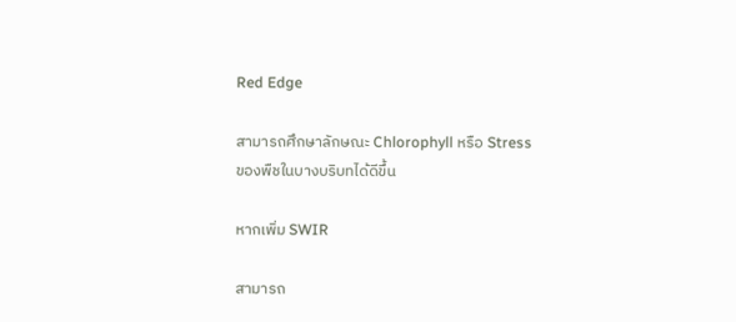Red Edge

สามารถศึกษาลักษณะ Chlorophyll หรือ Stress ของพืชในบางบริบทได้ดีขึ้น

หากเพิ่ม SWIR

สามารถ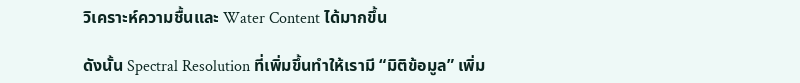วิเคราะห์ความชื้นและ Water Content ได้มากขึ้น

ดังนั้น Spectral Resolution ที่เพิ่มขึ้นทำให้เรามี “มิติข้อมูล” เพิ่ม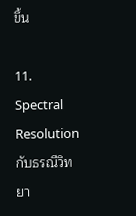ขึ้น

11. Spectral Resolution กับธรณีวิทยา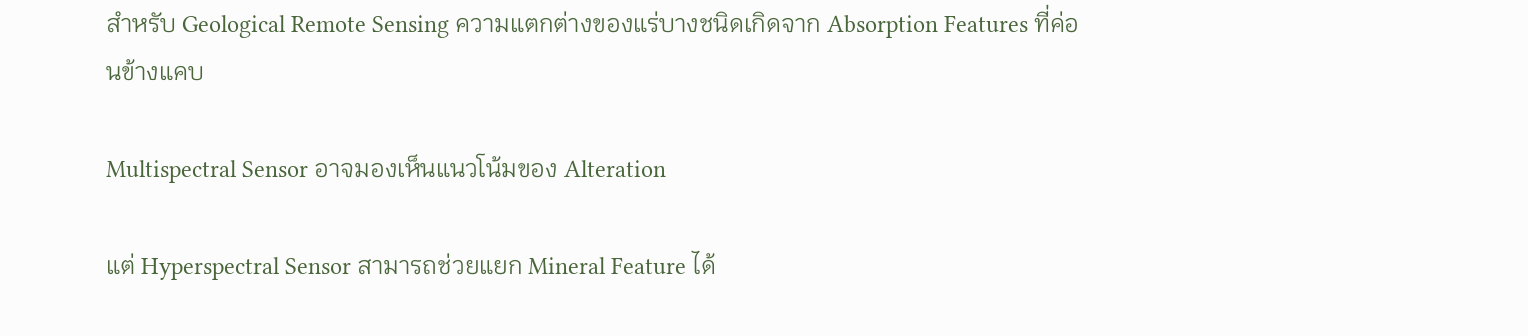สำหรับ Geological Remote Sensing ความแตกต่างของแร่บางชนิดเกิดจาก Absorption Features ที่ค่อนข้างแคบ

Multispectral Sensor อาจมองเห็นแนวโน้มของ Alteration

แต่ Hyperspectral Sensor สามารถช่วยแยก Mineral Feature ได้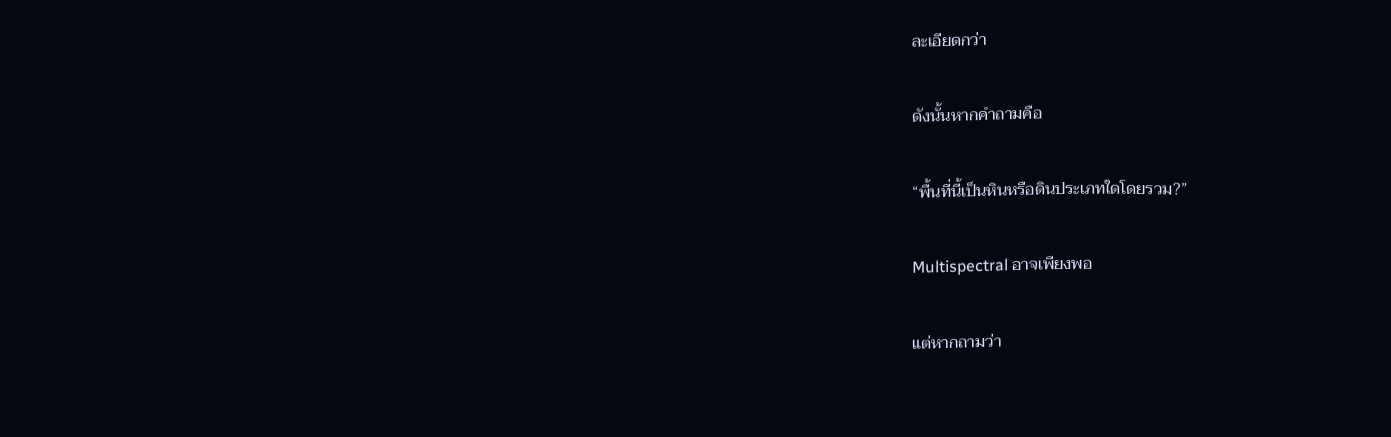ละเอียดกว่า

ดังนั้นหากคำถามคือ

“พื้นที่นี้เป็นหินหรือดินประเภทใดโดยรวม?”

Multispectral อาจเพียงพอ

แต่หากถามว่า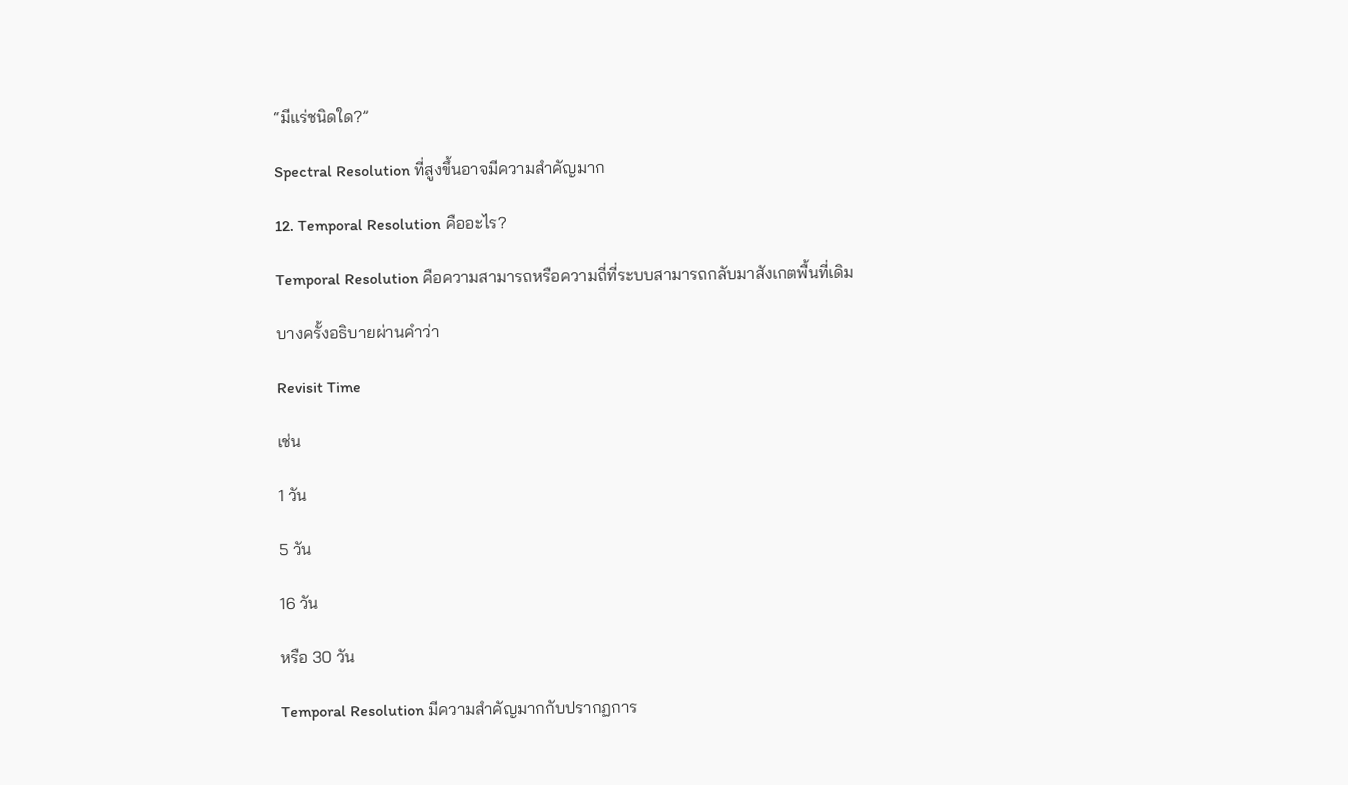“มีแร่ชนิดใด?”

Spectral Resolution ที่สูงขึ้นอาจมีความสำคัญมาก

12. Temporal Resolution คืออะไร?

Temporal Resolution คือความสามารถหรือความถี่ที่ระบบสามารถกลับมาสังเกตพื้นที่เดิม

บางครั้งอธิบายผ่านคำว่า

Revisit Time

เช่น

1 วัน

5 วัน

16 วัน

หรือ 30 วัน

Temporal Resolution มีความสำคัญมากกับปรากฏการ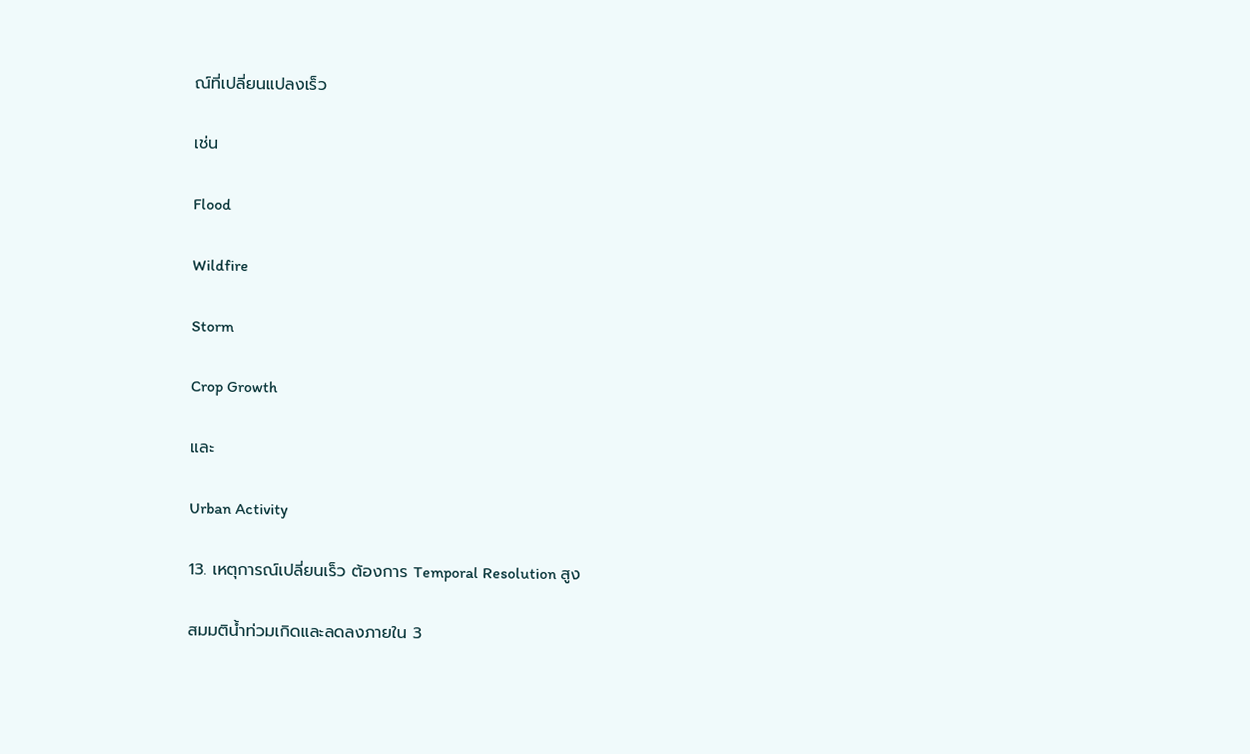ณ์ที่เปลี่ยนแปลงเร็ว

เช่น

Flood

Wildfire

Storm

Crop Growth

และ

Urban Activity

13. เหตุการณ์เปลี่ยนเร็ว ต้องการ Temporal Resolution สูง

สมมติน้ำท่วมเกิดและลดลงภายใน 3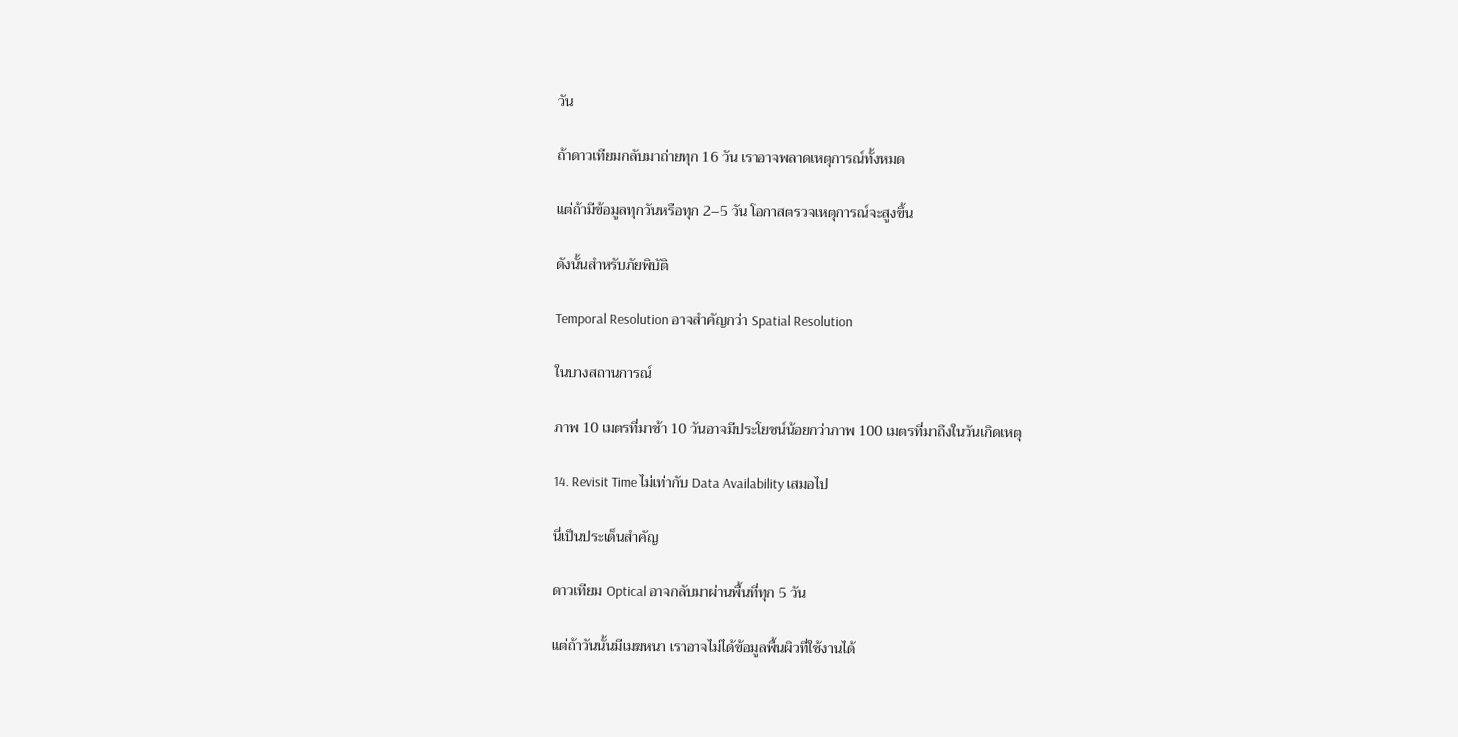วัน

ถ้าดาวเทียมกลับมาถ่ายทุก 16 วัน เราอาจพลาดเหตุการณ์ทั้งหมด

แต่ถ้ามีข้อมูลทุกวันหรือทุก 2–5 วัน โอกาสตรวจเหตุการณ์จะสูงขึ้น

ดังนั้นสำหรับภัยพิบัติ

Temporal Resolution อาจสำคัญกว่า Spatial Resolution

ในบางสถานการณ์

ภาพ 10 เมตรที่มาช้า 10 วันอาจมีประโยชน์น้อยกว่าภาพ 100 เมตรที่มาถึงในวันเกิดเหตุ

14. Revisit Time ไม่เท่ากับ Data Availability เสมอไป

นี่เป็นประเด็นสำคัญ

ดาวเทียม Optical อาจกลับมาผ่านพื้นที่ทุก 5 วัน

แต่ถ้าวันนั้นมีเมฆหนา เราอาจไม่ได้ข้อมูลพื้นผิวที่ใช้งานได้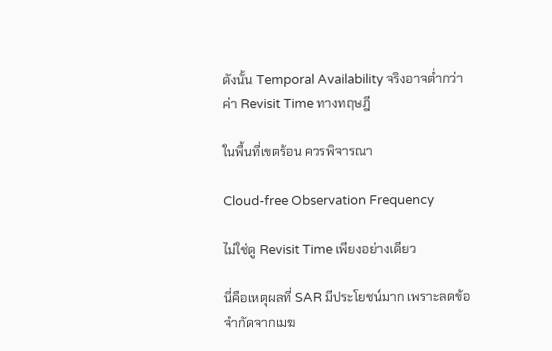ดังนั้น Temporal Availability จริงอาจต่ำกว่าค่า Revisit Time ทางทฤษฎี

ในพื้นที่เขตร้อน ควรพิจารณา

Cloud-free Observation Frequency

ไม่ใช่ดู Revisit Time เพียงอย่างเดียว

นี่คือเหตุผลที่ SAR มีประโยชน์มาก เพราะลดข้อจำกัดจากเมฆ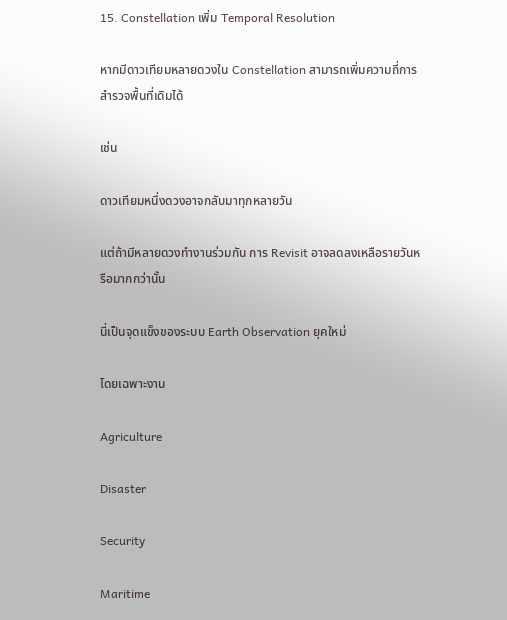15. Constellation เพิ่ม Temporal Resolution

หากมีดาวเทียมหลายดวงใน Constellation สามารถเพิ่มความถี่การสำรวจพื้นที่เดิมได้

เช่น

ดาวเทียมหนึ่งดวงอาจกลับมาทุกหลายวัน

แต่ถ้ามีหลายดวงทำงานร่วมกัน การ Revisit อาจลดลงเหลือรายวันหรือมากกว่านั้น

นี่เป็นจุดแข็งของระบบ Earth Observation ยุคใหม่

โดยเฉพาะงาน

Agriculture

Disaster

Security

Maritime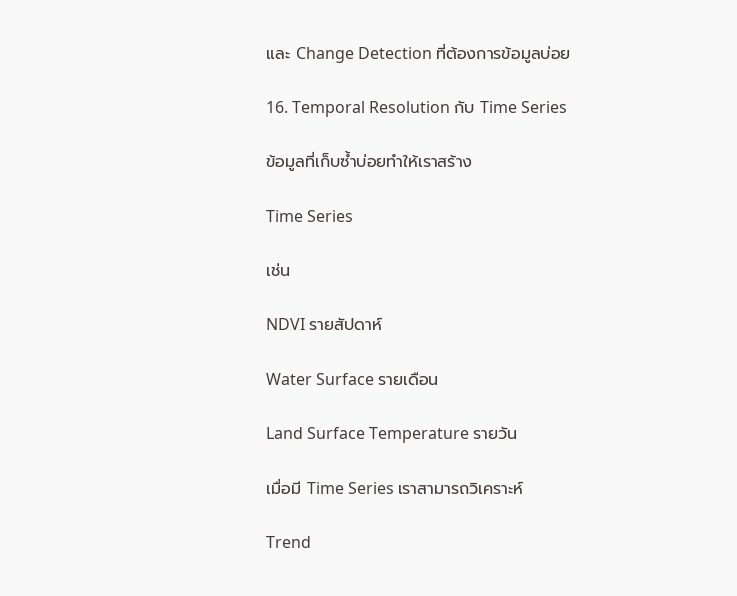และ Change Detection ที่ต้องการข้อมูลบ่อย

16. Temporal Resolution กับ Time Series

ข้อมูลที่เก็บซ้ำบ่อยทำให้เราสร้าง

Time Series

เช่น

NDVI รายสัปดาห์

Water Surface รายเดือน

Land Surface Temperature รายวัน

เมื่อมี Time Series เราสามารถวิเคราะห์

Trend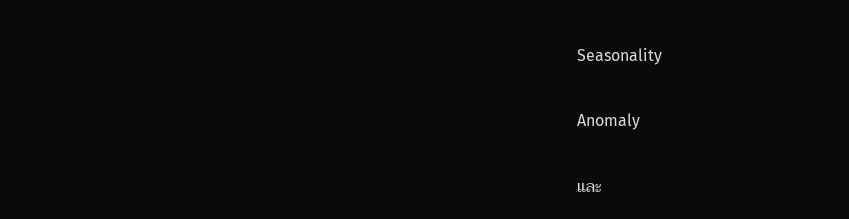Seasonality

Anomaly

และ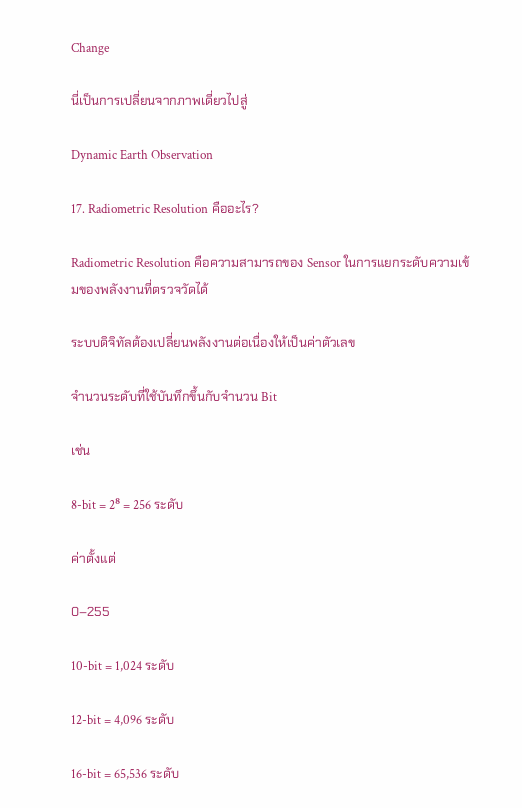Change

นี่เป็นการเปลี่ยนจากภาพเดี่ยวไปสู่

Dynamic Earth Observation

17. Radiometric Resolution คืออะไร?

Radiometric Resolution คือความสามารถของ Sensor ในการแยกระดับความเข้มของพลังงานที่ตรวจวัดได้

ระบบดิจิทัลต้องเปลี่ยนพลังงานต่อเนื่องให้เป็นค่าตัวเลข

จำนวนระดับที่ใช้บันทึกขึ้นกับจำนวน Bit

เช่น

8-bit = 2⁸ = 256 ระดับ

ค่าตั้งแต่

0–255

10-bit = 1,024 ระดับ

12-bit = 4,096 ระดับ

16-bit = 65,536 ระดับ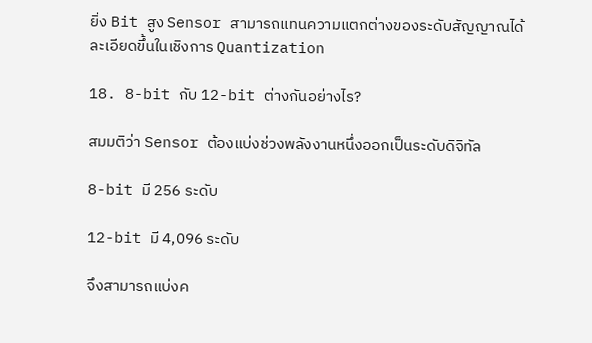ยิ่ง Bit สูง Sensor สามารถแทนความแตกต่างของระดับสัญญาณได้ละเอียดขึ้นในเชิงการ Quantization

18. 8-bit กับ 12-bit ต่างกันอย่างไร?

สมมติว่า Sensor ต้องแบ่งช่วงพลังงานหนึ่งออกเป็นระดับดิจิทัล

8-bit มี 256 ระดับ

12-bit มี 4,096 ระดับ

จึงสามารถแบ่งค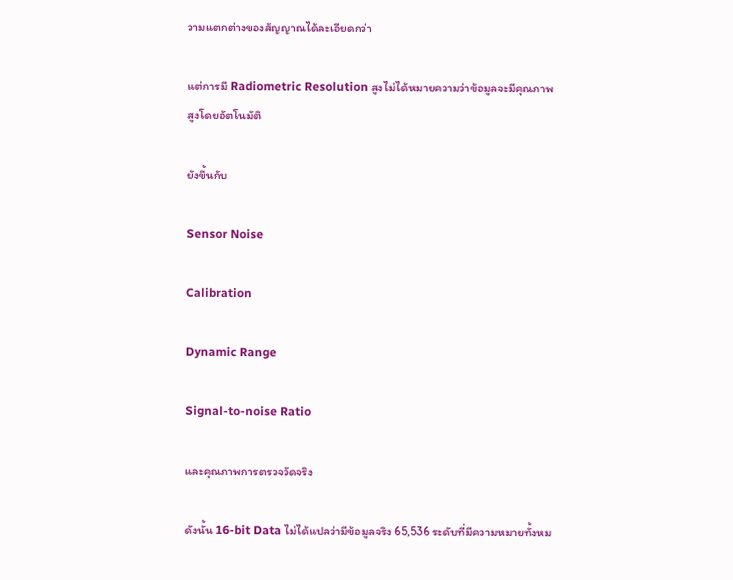วามแตกต่างของสัญญาณได้ละเอียดกว่า

แต่การมี Radiometric Resolution สูงไม่ได้หมายความว่าข้อมูลจะมีคุณภาพสูงโดยอัตโนมัติ

ยังขึ้นกับ

Sensor Noise

Calibration

Dynamic Range

Signal-to-noise Ratio

และคุณภาพการตรวจวัดจริง

ดังนั้น 16-bit Data ไม่ได้แปลว่ามีข้อมูลจริง 65,536 ระดับที่มีความหมายทั้งหม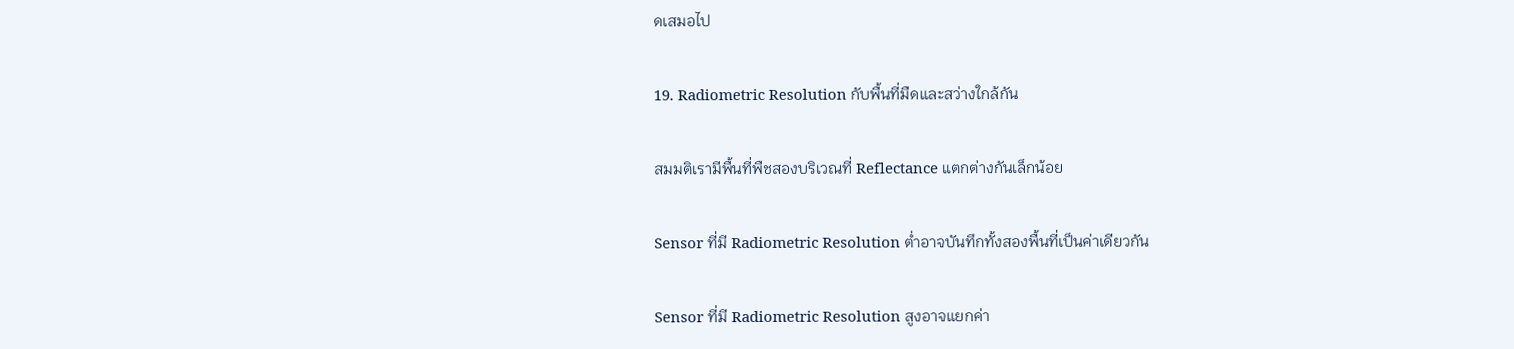ดเสมอไป

19. Radiometric Resolution กับพื้นที่มืดและสว่างใกล้กัน

สมมติเรามีพื้นที่พืชสองบริเวณที่ Reflectance แตกต่างกันเล็กน้อย

Sensor ที่มี Radiometric Resolution ต่ำอาจบันทึกทั้งสองพื้นที่เป็นค่าเดียวกัน

Sensor ที่มี Radiometric Resolution สูงอาจแยกค่า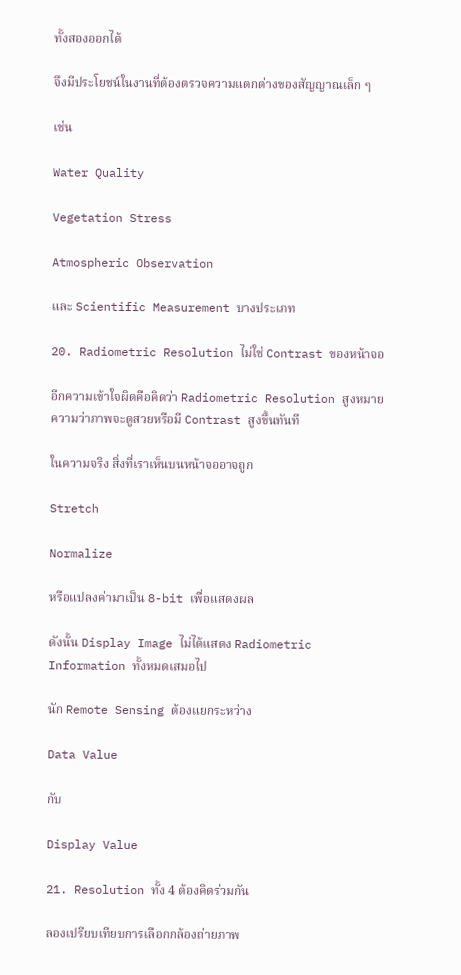ทั้งสองออกได้

จึงมีประโยชน์ในงานที่ต้องตรวจความแตกต่างของสัญญาณเล็ก ๆ

เช่น

Water Quality

Vegetation Stress

Atmospheric Observation

และ Scientific Measurement บางประเภท

20. Radiometric Resolution ไม่ใช่ Contrast ของหน้าจอ

อีกความเข้าใจผิดคือคิดว่า Radiometric Resolution สูงหมายความว่าภาพจะดูสวยหรือมี Contrast สูงขึ้นทันที

ในความจริง สิ่งที่เราเห็นบนหน้าจออาจถูก

Stretch

Normalize

หรือแปลงค่ามาเป็น 8-bit เพื่อแสดงผล

ดังนั้น Display Image ไม่ได้แสดง Radiometric Information ทั้งหมดเสมอไป

นัก Remote Sensing ต้องแยกระหว่าง

Data Value

กับ

Display Value

21. Resolution ทั้ง 4 ต้องคิดร่วมกัน

ลองเปรียบเทียบการเลือกกล้องถ่ายภาพ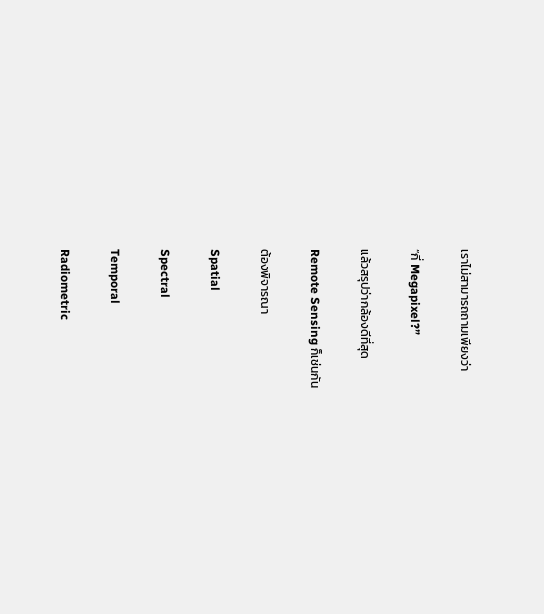เราไม่สามารถถามเพียงว่า

“กี่ Megapixel?”

แล้วสรุปว่ากล้องดีที่สุด

Remote Sensing ก็เช่นกัน

ต้องพิจารณา

Spatial

Spectral

Temporal

Radiometric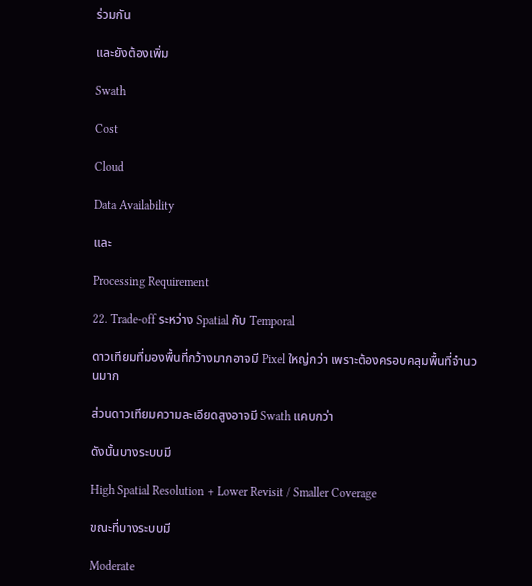ร่วมกัน

และยังต้องเพิ่ม

Swath

Cost

Cloud

Data Availability

และ

Processing Requirement

22. Trade-off ระหว่าง Spatial กับ Temporal

ดาวเทียมที่มองพื้นที่กว้างมากอาจมี Pixel ใหญ่กว่า เพราะต้องครอบคลุมพื้นที่จำนวนมาก

ส่วนดาวเทียมความละเอียดสูงอาจมี Swath แคบกว่า

ดังนั้นบางระบบมี

High Spatial Resolution + Lower Revisit / Smaller Coverage

ขณะที่บางระบบมี

Moderate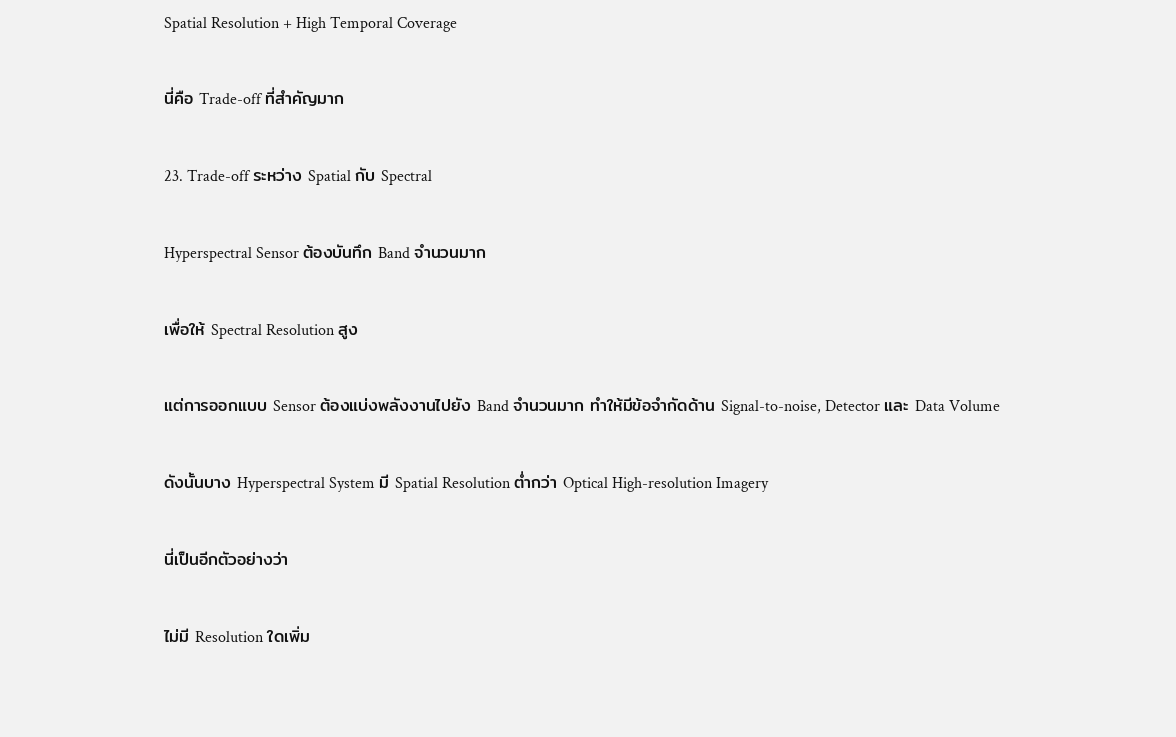Spatial Resolution + High Temporal Coverage

นี่คือ Trade-off ที่สำคัญมาก

23. Trade-off ระหว่าง Spatial กับ Spectral

Hyperspectral Sensor ต้องบันทึก Band จำนวนมาก

เพื่อให้ Spectral Resolution สูง

แต่การออกแบบ Sensor ต้องแบ่งพลังงานไปยัง Band จำนวนมาก ทำให้มีข้อจำกัดด้าน Signal-to-noise, Detector และ Data Volume

ดังนั้นบาง Hyperspectral System มี Spatial Resolution ต่ำกว่า Optical High-resolution Imagery

นี่เป็นอีกตัวอย่างว่า

ไม่มี Resolution ใดเพิ่ม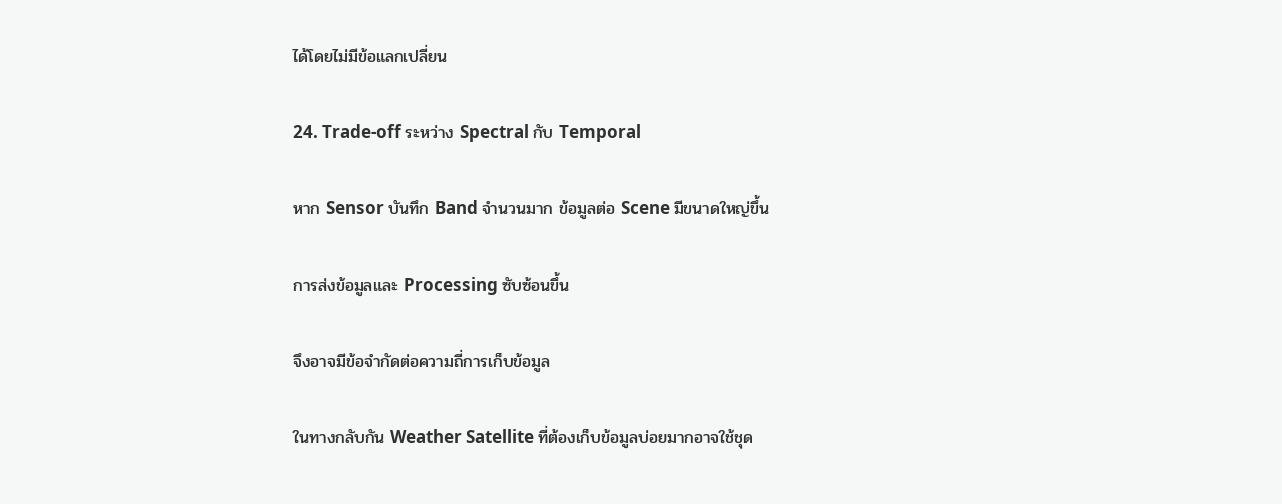ได้โดยไม่มีข้อแลกเปลี่ยน

24. Trade-off ระหว่าง Spectral กับ Temporal

หาก Sensor บันทึก Band จำนวนมาก ข้อมูลต่อ Scene มีขนาดใหญ่ขึ้น

การส่งข้อมูลและ Processing ซับซ้อนขึ้น

จึงอาจมีข้อจำกัดต่อความถี่การเก็บข้อมูล

ในทางกลับกัน Weather Satellite ที่ต้องเก็บข้อมูลบ่อยมากอาจใช้ชุด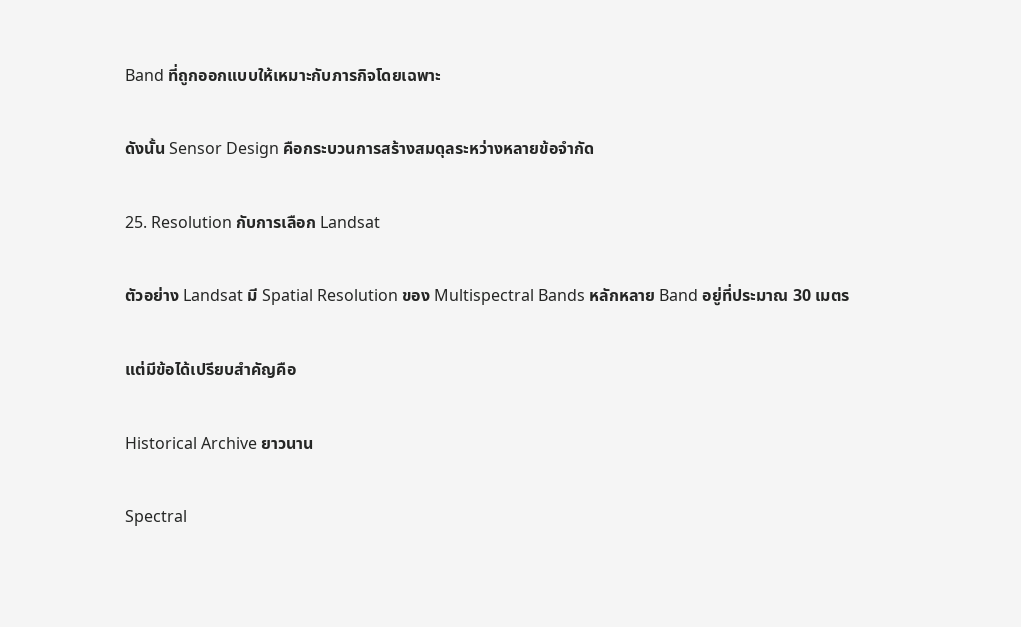Band ที่ถูกออกแบบให้เหมาะกับภารกิจโดยเฉพาะ

ดังนั้น Sensor Design คือกระบวนการสร้างสมดุลระหว่างหลายข้อจำกัด

25. Resolution กับการเลือก Landsat

ตัวอย่าง Landsat มี Spatial Resolution ของ Multispectral Bands หลักหลาย Band อยู่ที่ประมาณ 30 เมตร

แต่มีข้อได้เปรียบสำคัญคือ

Historical Archive ยาวนาน

Spectral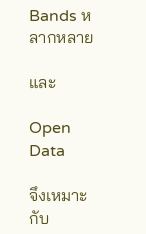Bands หลากหลาย

และ

Open Data

จึงเหมาะกับ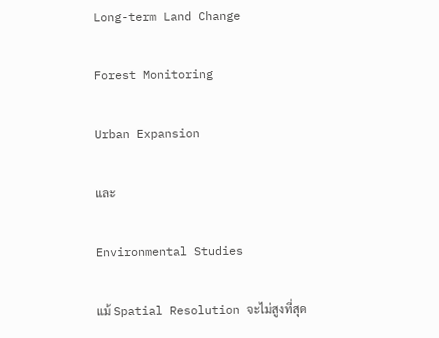Long-term Land Change

Forest Monitoring

Urban Expansion

และ

Environmental Studies

แม้ Spatial Resolution จะไม่สูงที่สุด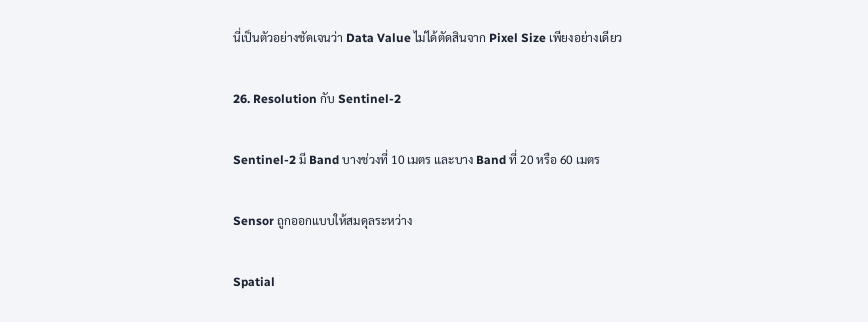นี่เป็นตัวอย่างชัดเจนว่า Data Value ไม่ได้ตัดสินจาก Pixel Size เพียงอย่างเดียว

26. Resolution กับ Sentinel-2

Sentinel-2 มี Band บางช่วงที่ 10 เมตร และบาง Band ที่ 20 หรือ 60 เมตร

Sensor ถูกออกแบบให้สมดุลระหว่าง

Spatial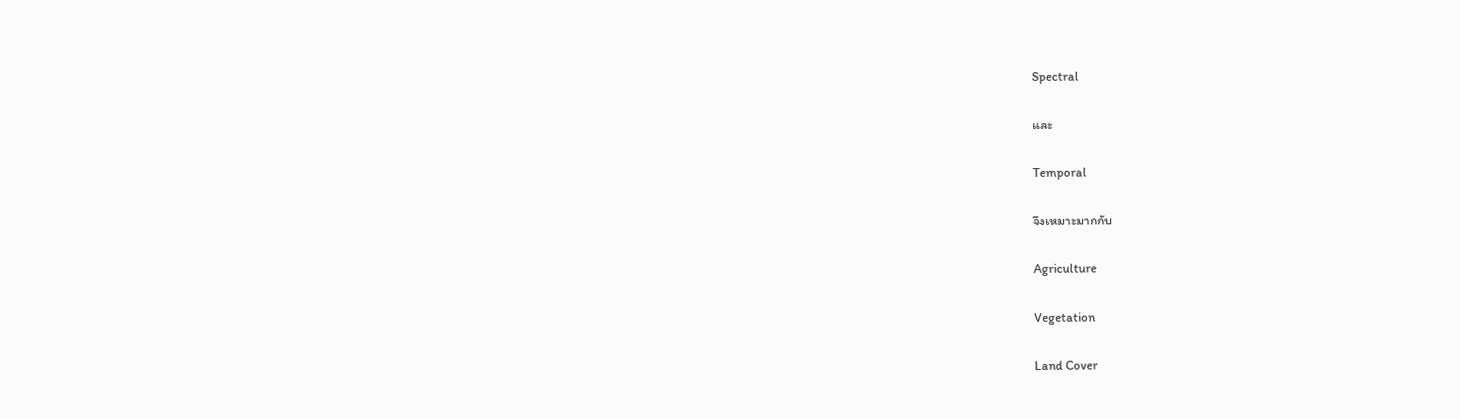Spectral

และ

Temporal

จึงเหมาะมากกับ

Agriculture

Vegetation

Land Cover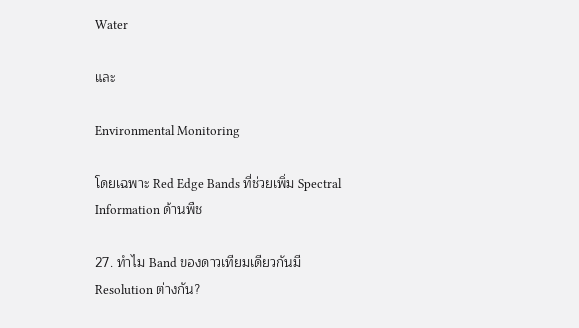Water

และ

Environmental Monitoring

โดยเฉพาะ Red Edge Bands ที่ช่วยเพิ่ม Spectral Information ด้านพืช

27. ทำไม Band ของดาวเทียมเดียวกันมี Resolution ต่างกัน?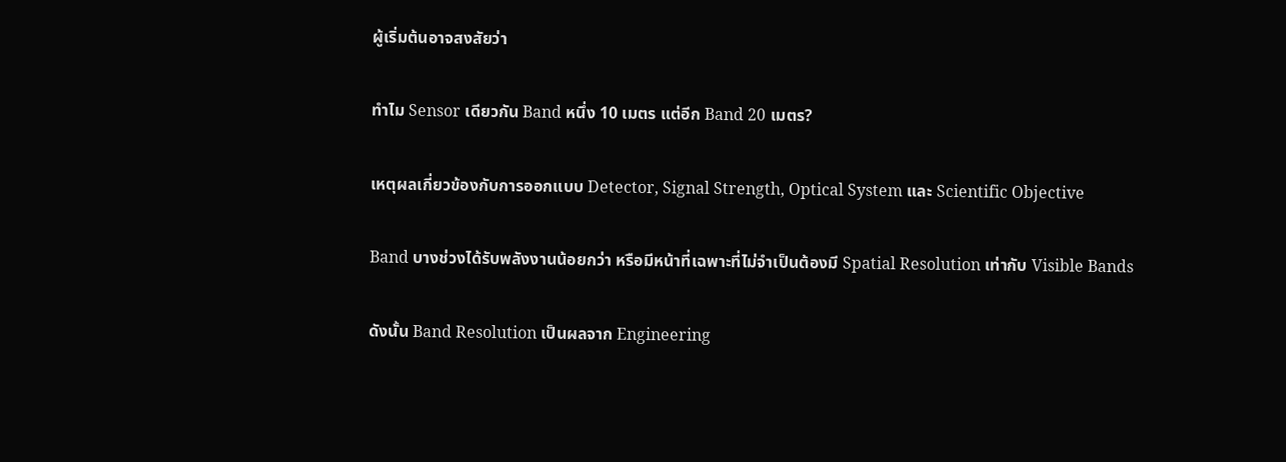ผู้เริ่มต้นอาจสงสัยว่า

ทำไม Sensor เดียวกัน Band หนึ่ง 10 เมตร แต่อีก Band 20 เมตร?

เหตุผลเกี่ยวข้องกับการออกแบบ Detector, Signal Strength, Optical System และ Scientific Objective

Band บางช่วงได้รับพลังงานน้อยกว่า หรือมีหน้าที่เฉพาะที่ไม่จำเป็นต้องมี Spatial Resolution เท่ากับ Visible Bands

ดังนั้น Band Resolution เป็นผลจาก Engineering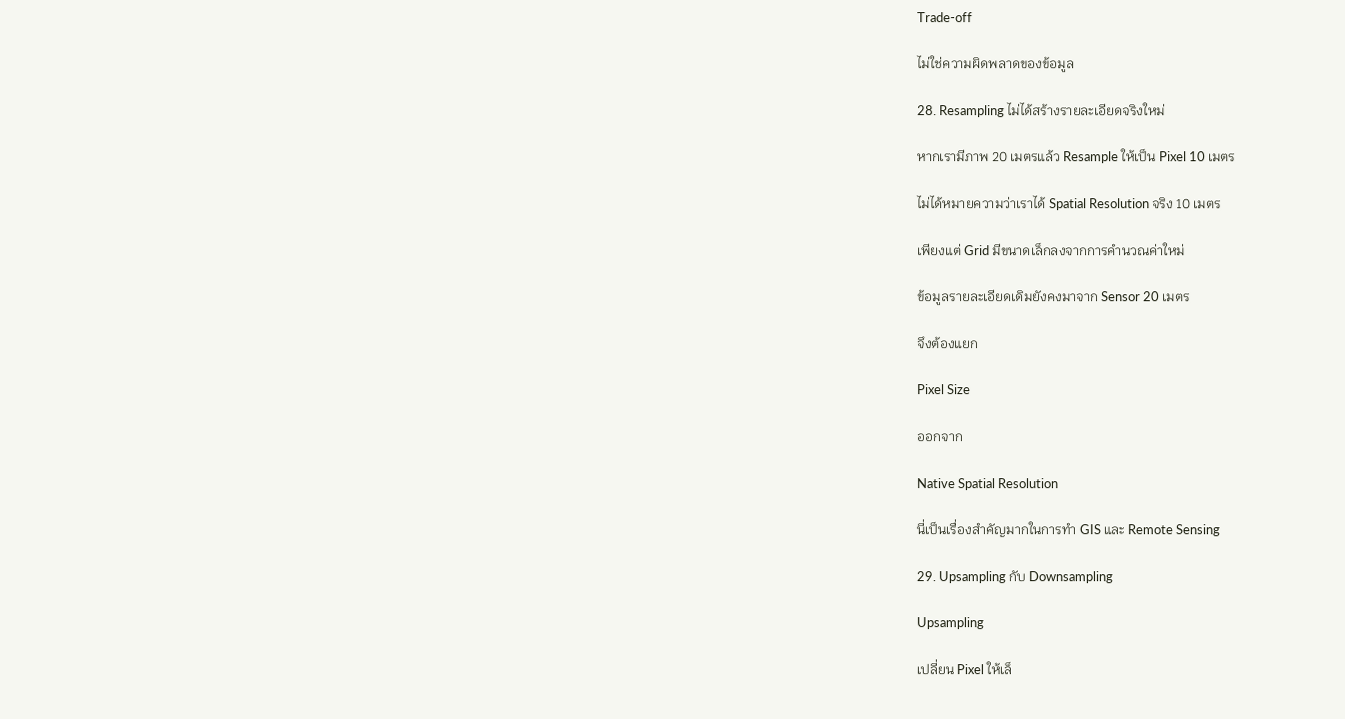Trade-off

ไม่ใช่ความผิดพลาดของข้อมูล

28. Resampling ไม่ได้สร้างรายละเอียดจริงใหม่

หากเรามีภาพ 20 เมตรแล้ว Resample ให้เป็น Pixel 10 เมตร

ไม่ได้หมายความว่าเราได้ Spatial Resolution จริง 10 เมตร

เพียงแต่ Grid มีขนาดเล็กลงจากการคำนวณค่าใหม่

ข้อมูลรายละเอียดเดิมยังคงมาจาก Sensor 20 เมตร

จึงต้องแยก

Pixel Size

ออกจาก

Native Spatial Resolution

นี่เป็นเรื่องสำคัญมากในการทำ GIS และ Remote Sensing

29. Upsampling กับ Downsampling

Upsampling

เปลี่ยน Pixel ให้เล็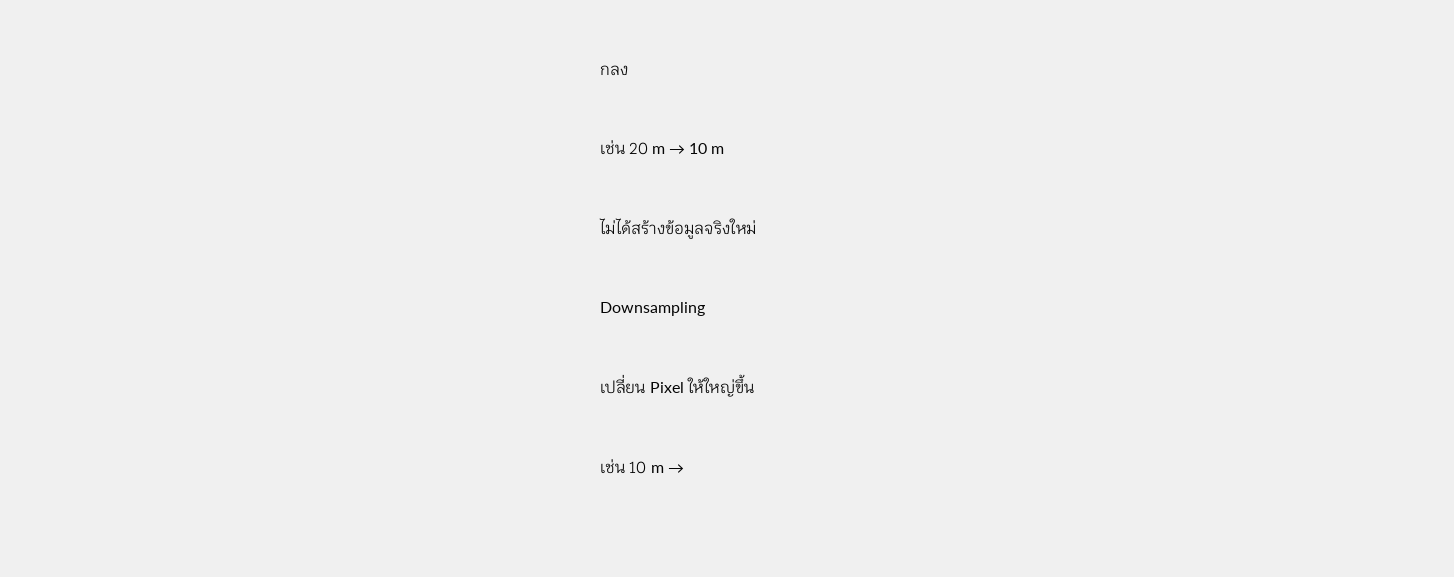กลง

เช่น 20 m → 10 m

ไม่ได้สร้างข้อมูลจริงใหม่

Downsampling

เปลี่ยน Pixel ให้ใหญ่ขึ้น

เช่น 10 m →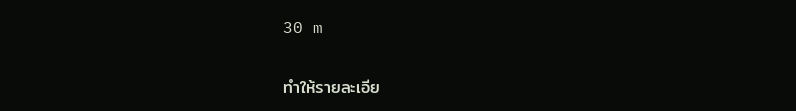30 m

ทำให้รายละเอีย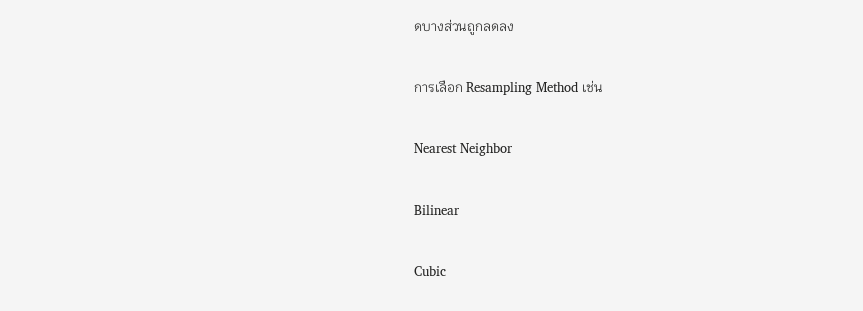ดบางส่วนถูกลดลง

การเลือก Resampling Method เช่น

Nearest Neighbor

Bilinear

Cubic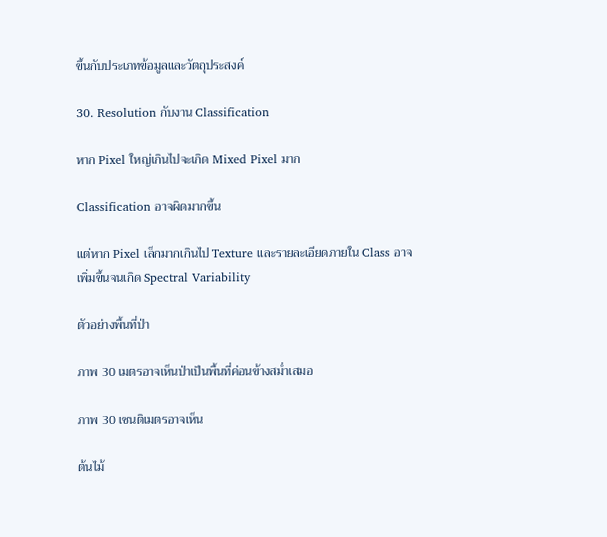ขึ้นกับประเภทข้อมูลและวัตถุประสงค์

30. Resolution กับงาน Classification

หาก Pixel ใหญ่เกินไปจะเกิด Mixed Pixel มาก

Classification อาจผิดมากขึ้น

แต่หาก Pixel เล็กมากเกินไป Texture และรายละเอียดภายใน Class อาจเพิ่มขึ้นจนเกิด Spectral Variability

ตัวอย่างพื้นที่ป่า

ภาพ 30 เมตรอาจเห็นป่าเป็นพื้นที่ค่อนข้างสม่ำเสมอ

ภาพ 30 เซนติเมตรอาจเห็น

ต้นไม้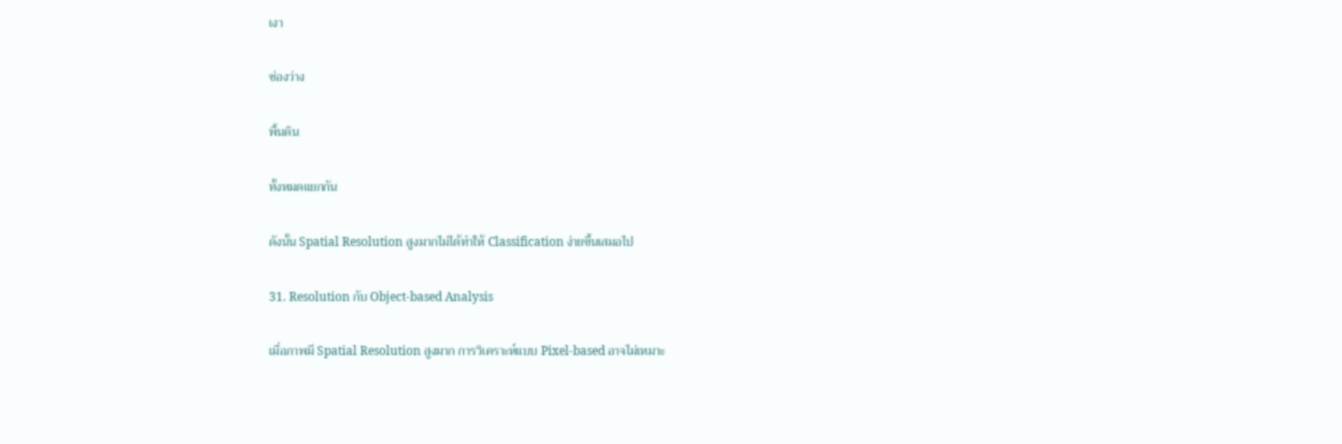เงา

ช่องว่าง

พื้นดิน

ทั้งหมดแยกกัน

ดังนั้น Spatial Resolution สูงมากไม่ได้ทำให้ Classification ง่ายขึ้นเสมอไป

31. Resolution กับ Object-based Analysis

เมื่อภาพมี Spatial Resolution สูงมาก การวิเคราะห์แบบ Pixel-based อาจไม่เหมาะ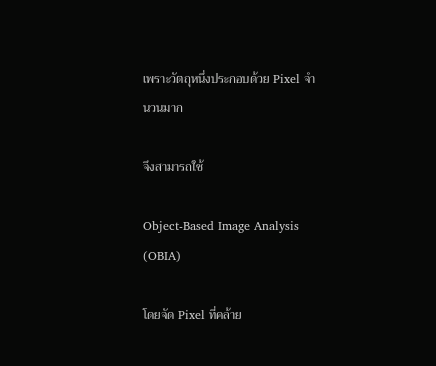เพราะวัตถุหนึ่งประกอบด้วย Pixel จำนวนมาก

จึงสามารถใช้

Object-Based Image Analysis (OBIA)

โดยจัด Pixel ที่คล้าย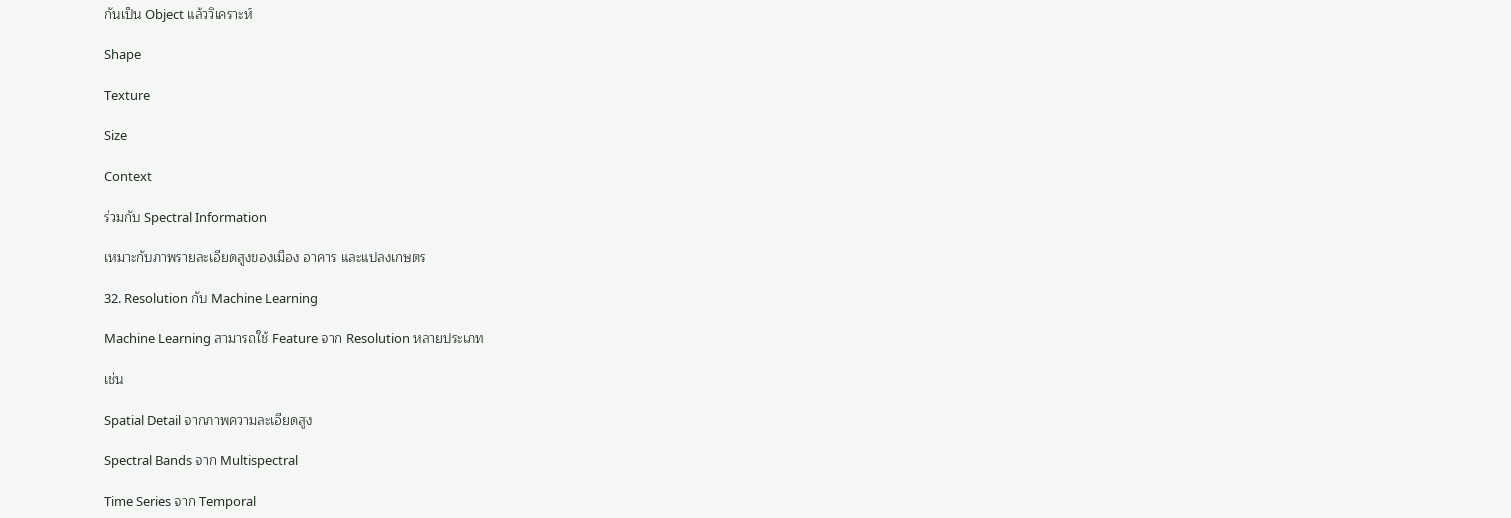กันเป็น Object แล้ววิเคราะห์

Shape

Texture

Size

Context

ร่วมกับ Spectral Information

เหมาะกับภาพรายละเอียดสูงของเมือง อาคาร และแปลงเกษตร

32. Resolution กับ Machine Learning

Machine Learning สามารถใช้ Feature จาก Resolution หลายประเภท

เช่น

Spatial Detail จากภาพความละเอียดสูง

Spectral Bands จาก Multispectral

Time Series จาก Temporal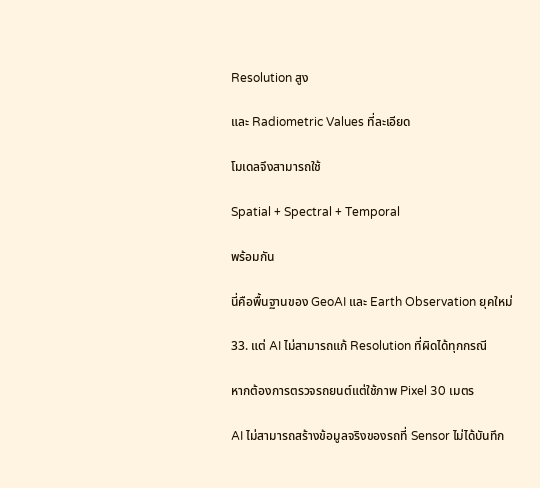Resolution สูง

และ Radiometric Values ที่ละเอียด

โมเดลจึงสามารถใช้

Spatial + Spectral + Temporal

พร้อมกัน

นี่คือพื้นฐานของ GeoAI และ Earth Observation ยุคใหม่

33. แต่ AI ไม่สามารถแก้ Resolution ที่ผิดได้ทุกกรณี

หากต้องการตรวจรถยนต์แต่ใช้ภาพ Pixel 30 เมตร

AI ไม่สามารถสร้างข้อมูลจริงของรถที่ Sensor ไม่ได้บันทึก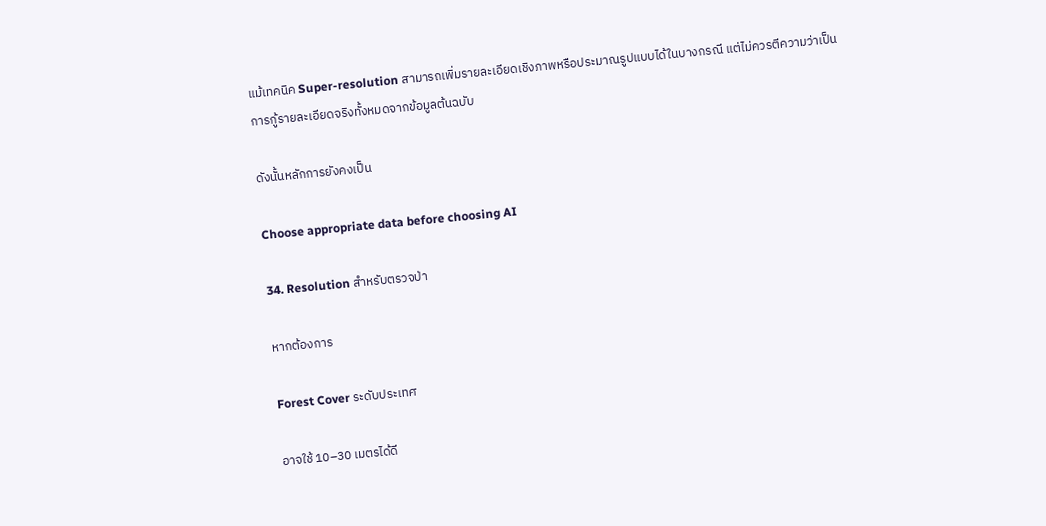แม้เทคนิค Super-resolution สามารถเพิ่มรายละเอียดเชิงภาพหรือประมาณรูปแบบได้ในบางกรณี แต่ไม่ควรตีความว่าเป็นการกู้รายละเอียดจริงทั้งหมดจากข้อมูลต้นฉบับ

ดังนั้นหลักการยังคงเป็น

Choose appropriate data before choosing AI

34. Resolution สำหรับตรวจป่า

หากต้องการ

Forest Cover ระดับประเทศ

อาจใช้ 10–30 เมตรได้ดี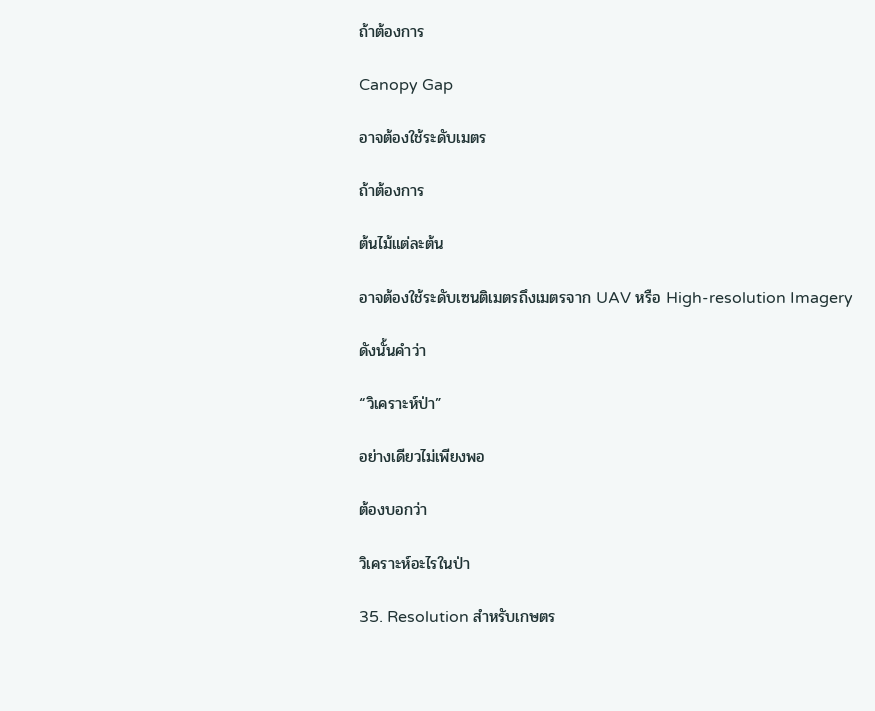ถ้าต้องการ

Canopy Gap

อาจต้องใช้ระดับเมตร

ถ้าต้องการ

ต้นไม้แต่ละต้น

อาจต้องใช้ระดับเซนติเมตรถึงเมตรจาก UAV หรือ High-resolution Imagery

ดังนั้นคำว่า

“วิเคราะห์ป่า”

อย่างเดียวไม่เพียงพอ

ต้องบอกว่า

วิเคราะห์อะไรในป่า

35. Resolution สำหรับเกษตร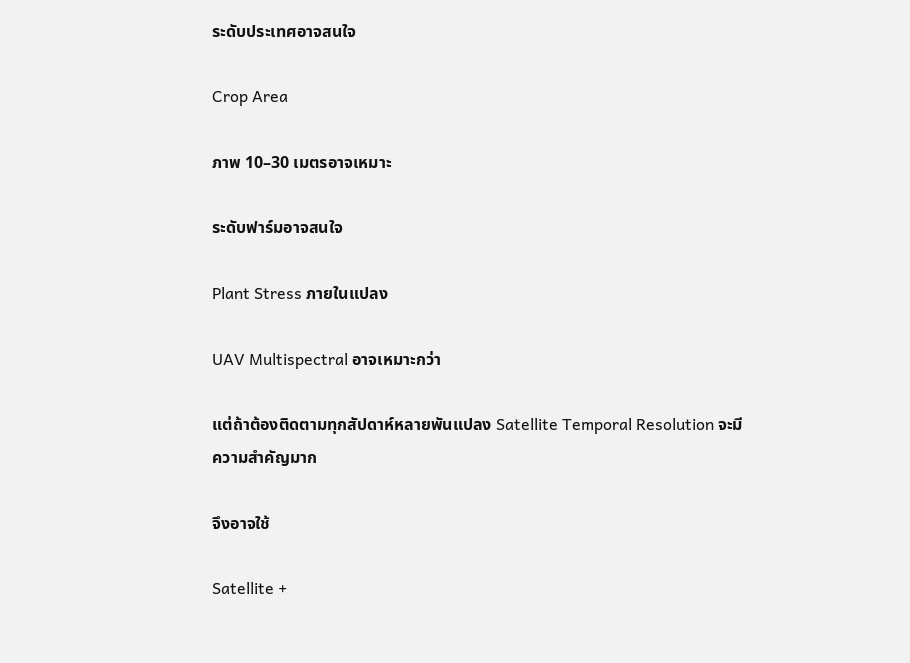ระดับประเทศอาจสนใจ

Crop Area

ภาพ 10–30 เมตรอาจเหมาะ

ระดับฟาร์มอาจสนใจ

Plant Stress ภายในแปลง

UAV Multispectral อาจเหมาะกว่า

แต่ถ้าต้องติดตามทุกสัปดาห์หลายพันแปลง Satellite Temporal Resolution จะมีความสำคัญมาก

จึงอาจใช้

Satellite +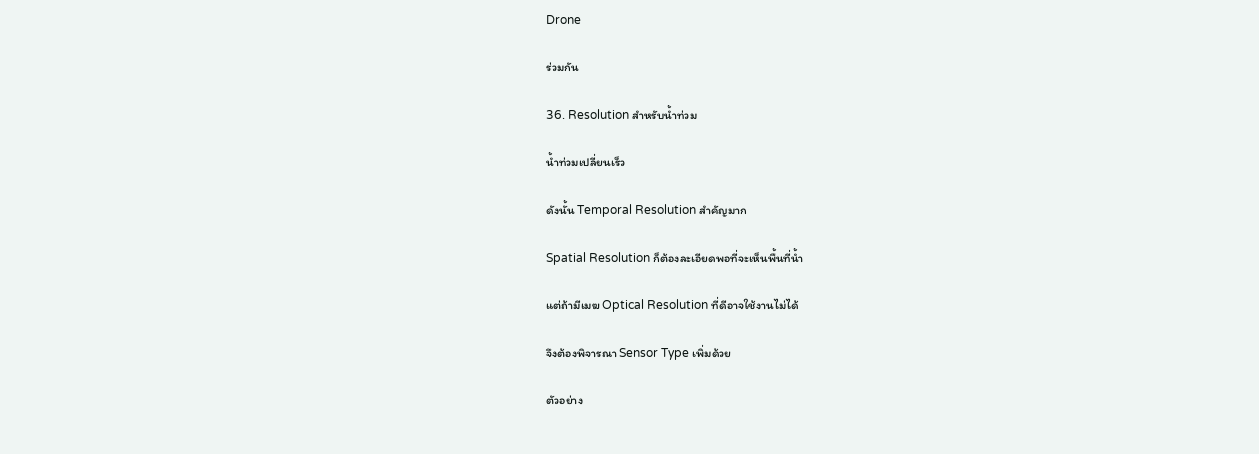Drone

ร่วมกัน

36. Resolution สำหรับน้ำท่วม

น้ำท่วมเปลี่ยนเร็ว

ดังนั้น Temporal Resolution สำคัญมาก

Spatial Resolution ก็ต้องละเอียดพอที่จะเห็นพื้นที่น้ำ

แต่ถ้ามีเมฆ Optical Resolution ที่ดีอาจใช้งานไม่ได้

จึงต้องพิจารณา Sensor Type เพิ่มด้วย

ตัวอย่าง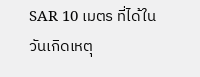SAR 10 เมตร ที่ได้ในวันเกิดเหตุ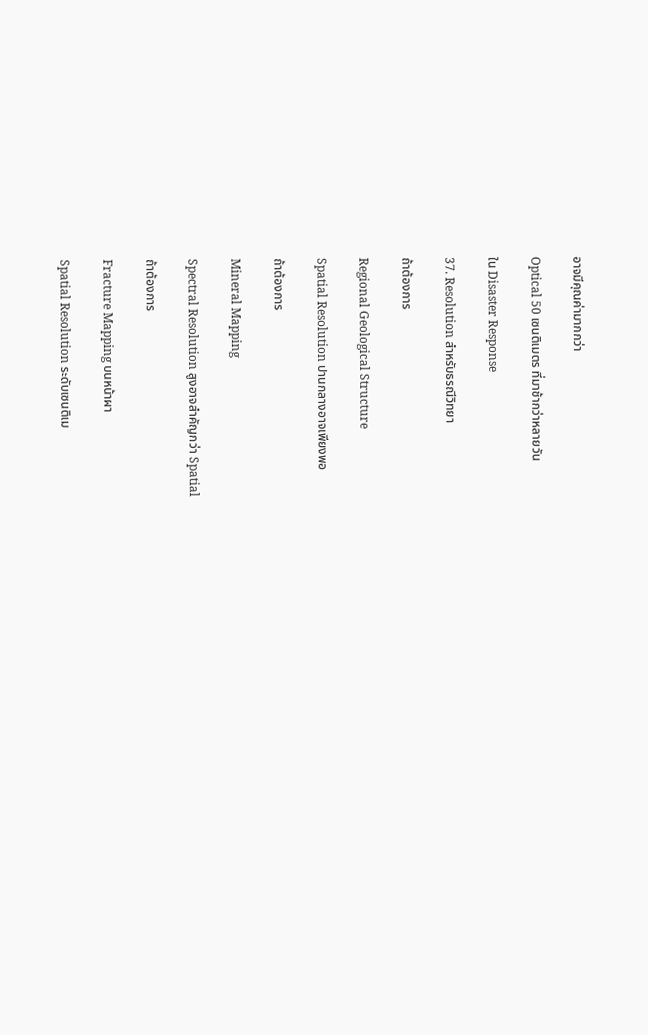อาจมีคุณค่ามากกว่า

Optical 50 เซนติเมตร ที่มาช้ากว่าหลายวัน

ใน Disaster Response

37. Resolution สำหรับธรณีวิทยา

ถ้าต้องการ

Regional Geological Structure

Spatial Resolution ปานกลางอาจเพียงพอ

ถ้าต้องการ

Mineral Mapping

Spectral Resolution สูงอาจสำคัญกว่า Spatial

ถ้าต้องการ

Fracture Mapping บนหน้าผา

Spatial Resolution ระดับเซนติเม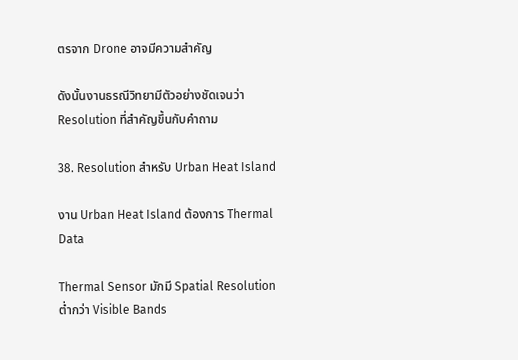ตรจาก Drone อาจมีความสำคัญ

ดังนั้นงานธรณีวิทยามีตัวอย่างชัดเจนว่า Resolution ที่สำคัญขึ้นกับคำถาม

38. Resolution สำหรับ Urban Heat Island

งาน Urban Heat Island ต้องการ Thermal Data

Thermal Sensor มักมี Spatial Resolution ต่ำกว่า Visible Bands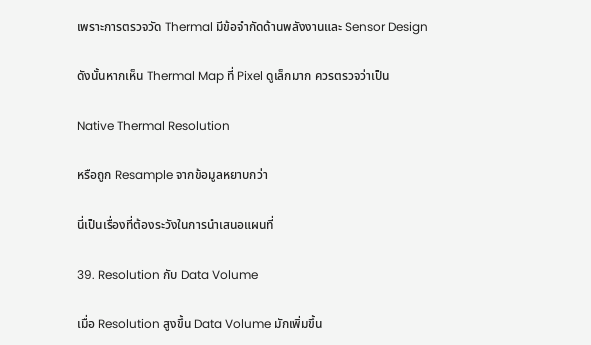เพราะการตรวจวัด Thermal มีข้อจำกัดด้านพลังงานและ Sensor Design

ดังนั้นหากเห็น Thermal Map ที่ Pixel ดูเล็กมาก ควรตรวจว่าเป็น

Native Thermal Resolution

หรือถูก Resample จากข้อมูลหยาบกว่า

นี่เป็นเรื่องที่ต้องระวังในการนำเสนอแผนที่

39. Resolution กับ Data Volume

เมื่อ Resolution สูงขึ้น Data Volume มักเพิ่มขึ้น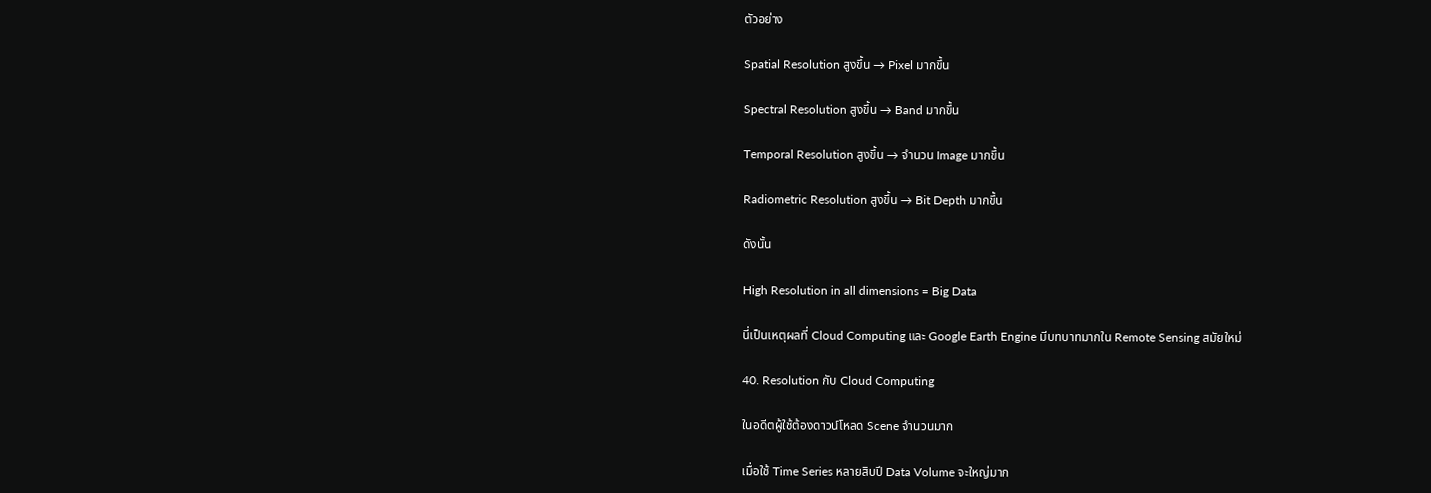ตัวอย่าง

Spatial Resolution สูงขึ้น → Pixel มากขึ้น

Spectral Resolution สูงขึ้น → Band มากขึ้น

Temporal Resolution สูงขึ้น → จำนวน Image มากขึ้น

Radiometric Resolution สูงขึ้น → Bit Depth มากขึ้น

ดังนั้น

High Resolution in all dimensions = Big Data

นี่เป็นเหตุผลที่ Cloud Computing และ Google Earth Engine มีบทบาทมากใน Remote Sensing สมัยใหม่

40. Resolution กับ Cloud Computing

ในอดีตผู้ใช้ต้องดาวน์โหลด Scene จำนวนมาก

เมื่อใช้ Time Series หลายสิบปี Data Volume จะใหญ่มาก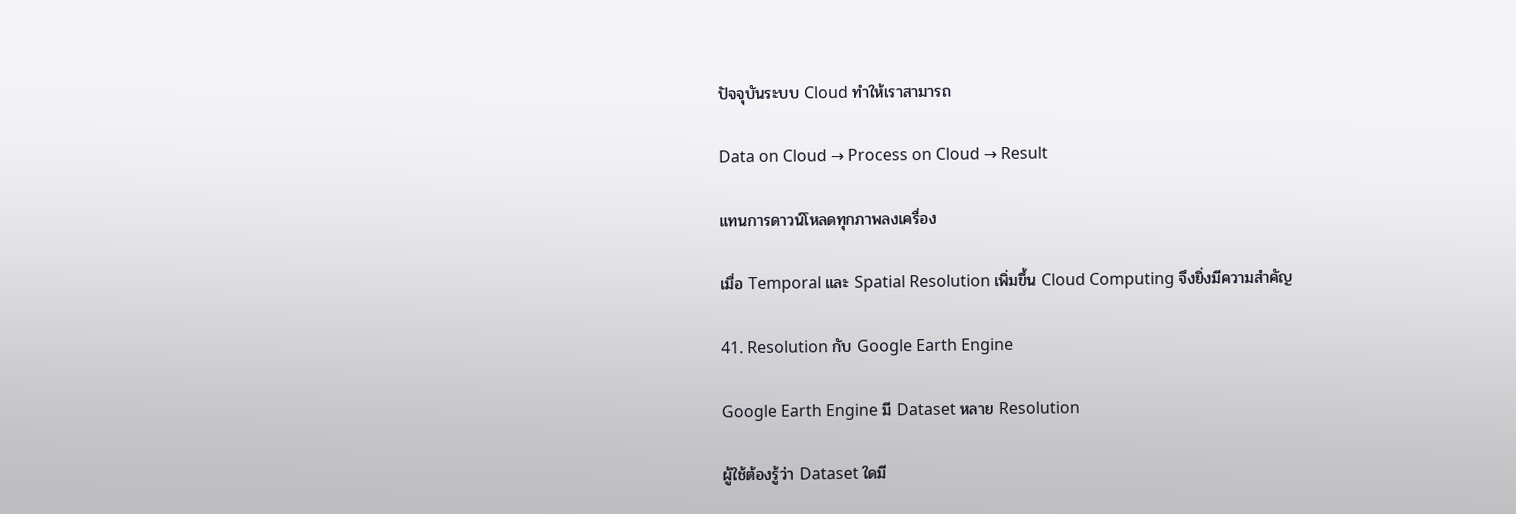ปัจจุบันระบบ Cloud ทำให้เราสามารถ

Data on Cloud → Process on Cloud → Result

แทนการดาวน์โหลดทุกภาพลงเครื่อง

เมื่อ Temporal และ Spatial Resolution เพิ่มขึ้น Cloud Computing จึงยิ่งมีความสำคัญ

41. Resolution กับ Google Earth Engine

Google Earth Engine มี Dataset หลาย Resolution

ผู้ใช้ต้องรู้ว่า Dataset ใดมี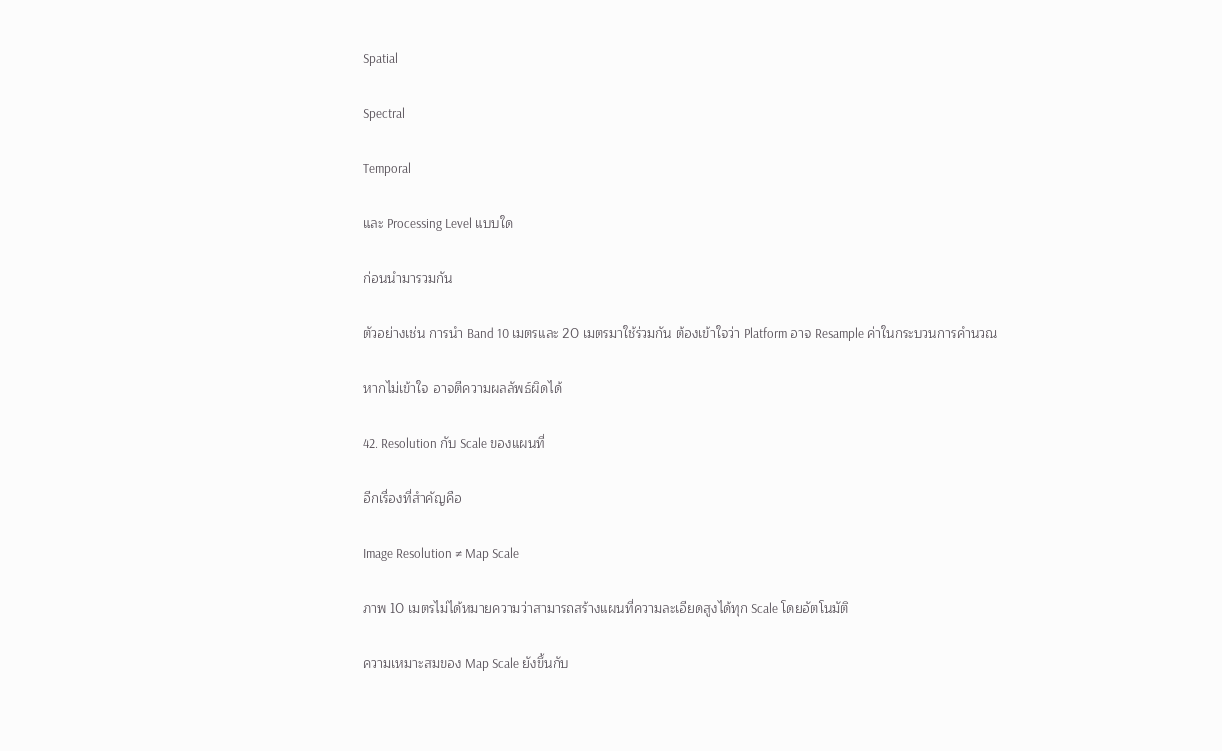Spatial

Spectral

Temporal

และ Processing Level แบบใด

ก่อนนำมารวมกัน

ตัวอย่างเช่น การนำ Band 10 เมตรและ 20 เมตรมาใช้ร่วมกัน ต้องเข้าใจว่า Platform อาจ Resample ค่าในกระบวนการคำนวณ

หากไม่เข้าใจ อาจตีความผลลัพธ์ผิดได้

42. Resolution กับ Scale ของแผนที่

อีกเรื่องที่สำคัญคือ

Image Resolution ≠ Map Scale

ภาพ 10 เมตรไม่ได้หมายความว่าสามารถสร้างแผนที่ความละเอียดสูงได้ทุก Scale โดยอัตโนมัติ

ความเหมาะสมของ Map Scale ยังขึ้นกับ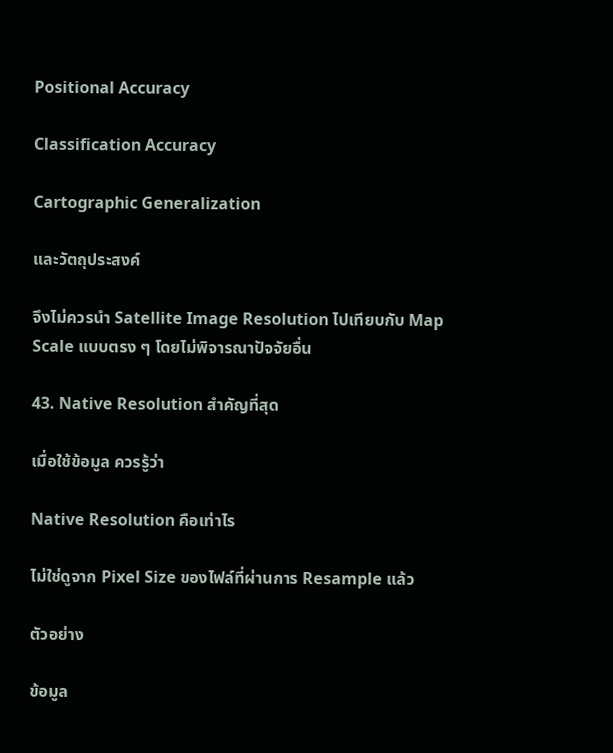Positional Accuracy

Classification Accuracy

Cartographic Generalization

และวัตถุประสงค์

จึงไม่ควรนำ Satellite Image Resolution ไปเทียบกับ Map Scale แบบตรง ๆ โดยไม่พิจารณาปัจจัยอื่น

43. Native Resolution สำคัญที่สุด

เมื่อใช้ข้อมูล ควรรู้ว่า

Native Resolution คือเท่าไร

ไม่ใช่ดูจาก Pixel Size ของไฟล์ที่ผ่านการ Resample แล้ว

ตัวอย่าง

ข้อมูล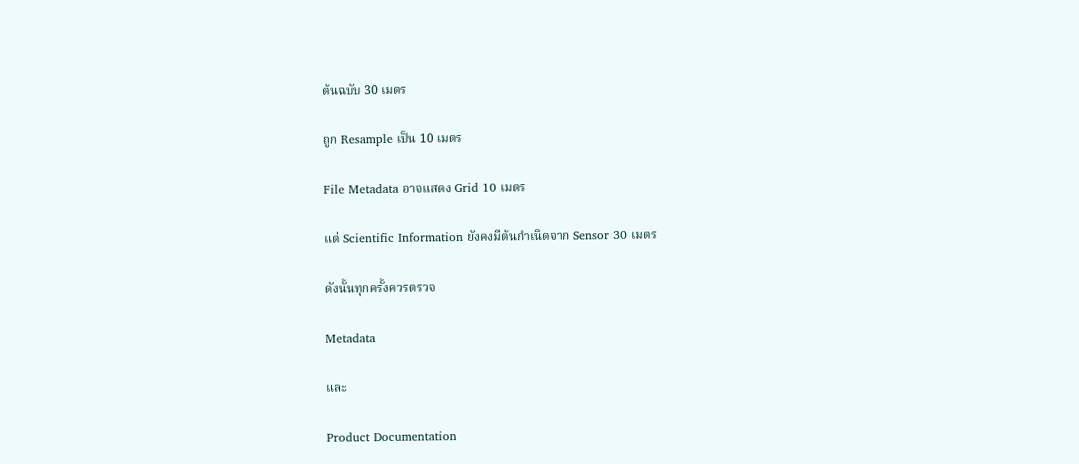ต้นฉบับ 30 เมตร

ถูก Resample เป็น 10 เมตร

File Metadata อาจแสดง Grid 10 เมตร

แต่ Scientific Information ยังคงมีต้นกำเนิดจาก Sensor 30 เมตร

ดังนั้นทุกครั้งควรตรวจ

Metadata

และ

Product Documentation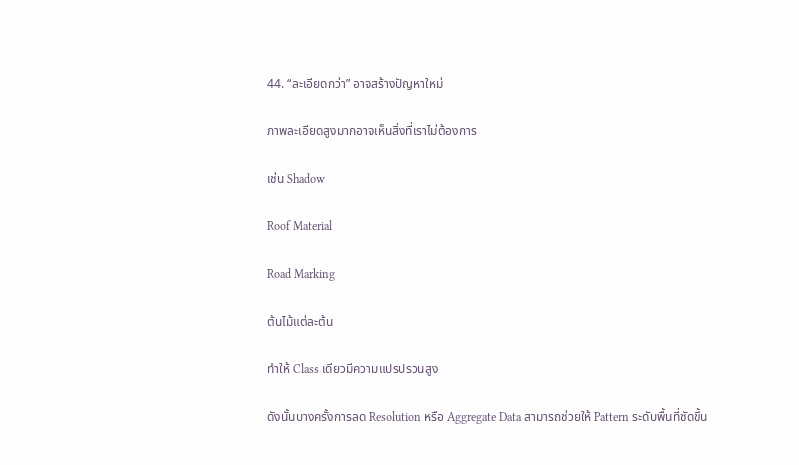44. “ละเอียดกว่า” อาจสร้างปัญหาใหม่

ภาพละเอียดสูงมากอาจเห็นสิ่งที่เราไม่ต้องการ

เช่น Shadow

Roof Material

Road Marking

ต้นไม้แต่ละต้น

ทำให้ Class เดียวมีความแปรปรวนสูง

ดังนั้นบางครั้งการลด Resolution หรือ Aggregate Data สามารถช่วยให้ Pattern ระดับพื้นที่ชัดขึ้น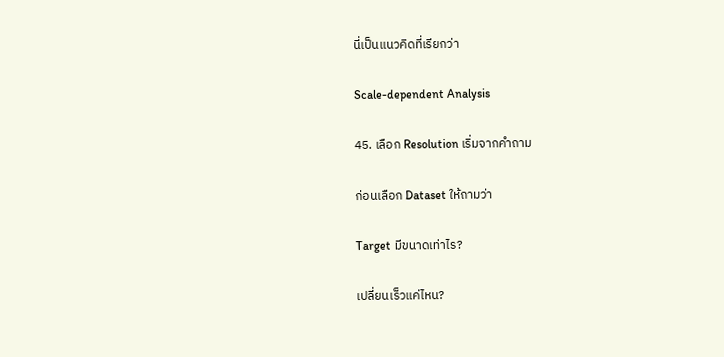นี่เป็นแนวคิดที่เรียกว่า

Scale-dependent Analysis

45. เลือก Resolution เริ่มจากคำถาม

ก่อนเลือก Dataset ให้ถามว่า

Target มีขนาดเท่าไร?

เปลี่ยนเร็วแค่ไหน?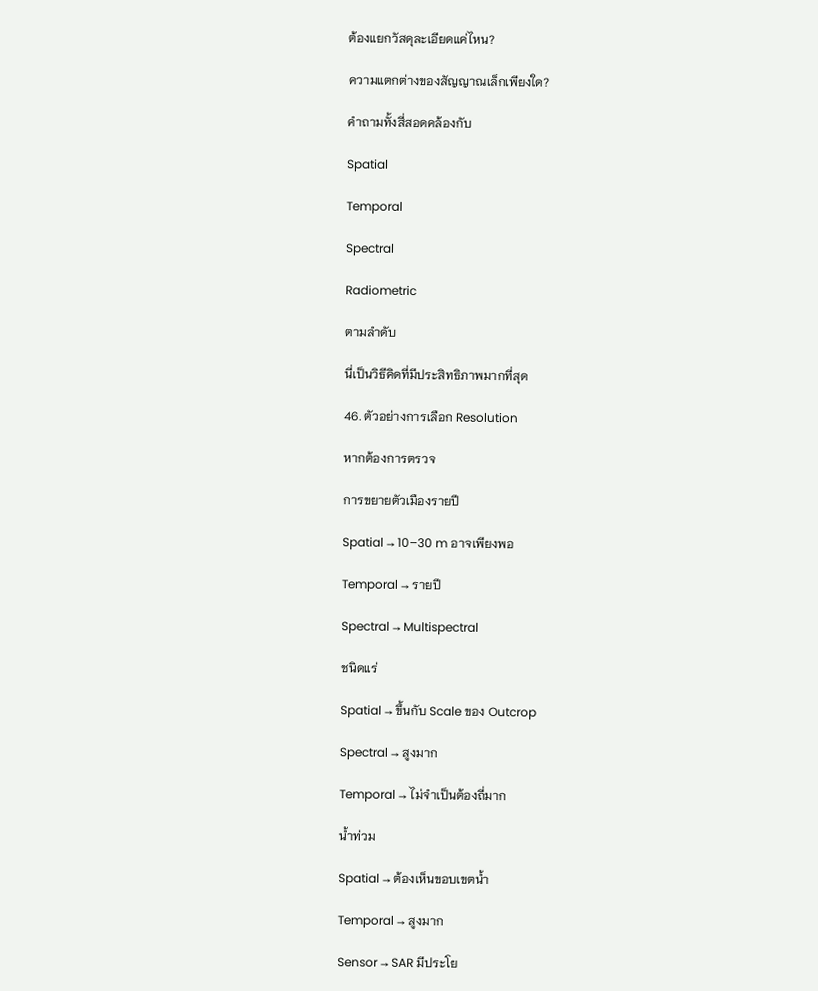ต้องแยกวัสดุละเอียดแค่ไหน?

ความแตกต่างของสัญญาณเล็กเพียงใด?

คำถามทั้งสี่สอดคล้องกับ

Spatial

Temporal

Spectral

Radiometric

ตามลำดับ

นี่เป็นวิธีคิดที่มีประสิทธิภาพมากที่สุด

46. ตัวอย่างการเลือก Resolution

หากต้องการตรวจ

การขยายตัวเมืองรายปี

Spatial → 10–30 m อาจเพียงพอ

Temporal → รายปี

Spectral → Multispectral

ชนิดแร่

Spatial → ขึ้นกับ Scale ของ Outcrop

Spectral → สูงมาก

Temporal → ไม่จำเป็นต้องถี่มาก

น้ำท่วม

Spatial → ต้องเห็นขอบเขตน้ำ

Temporal → สูงมาก

Sensor → SAR มีประโย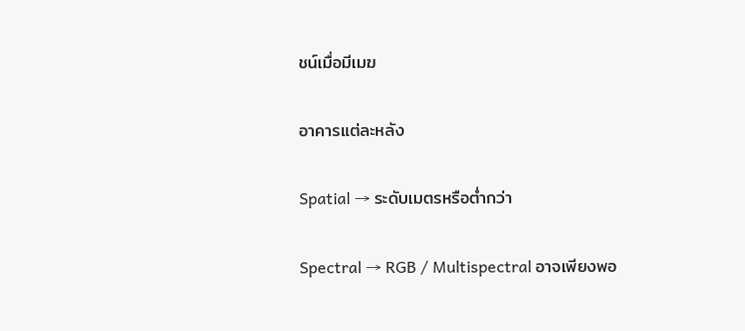ชน์เมื่อมีเมฆ

อาคารแต่ละหลัง

Spatial → ระดับเมตรหรือต่ำกว่า

Spectral → RGB / Multispectral อาจเพียงพอ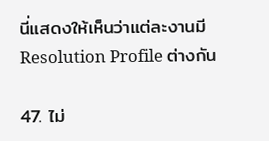นี่แสดงให้เห็นว่าแต่ละงานมี Resolution Profile ต่างกัน

47. ไม่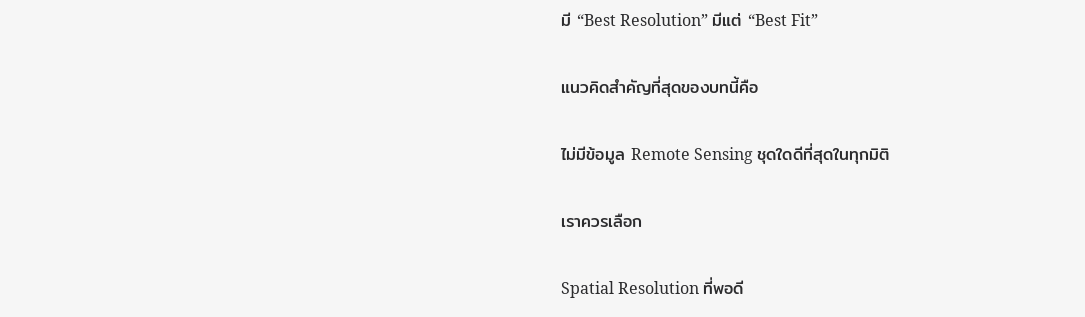มี “Best Resolution” มีแต่ “Best Fit”

แนวคิดสำคัญที่สุดของบทนี้คือ

ไม่มีข้อมูล Remote Sensing ชุดใดดีที่สุดในทุกมิติ

เราควรเลือก

Spatial Resolution ที่พอดี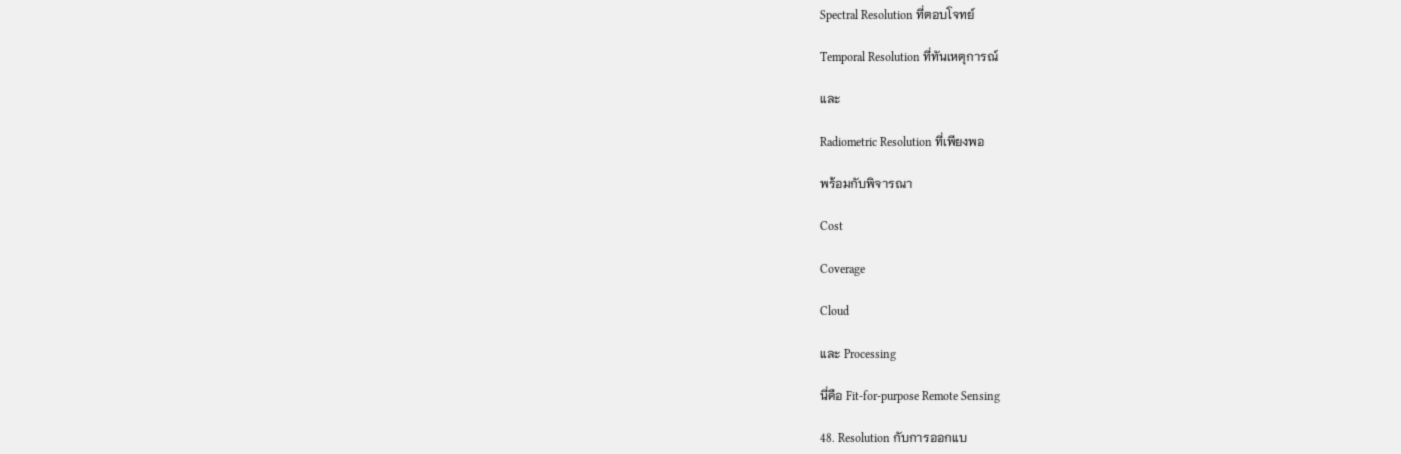Spectral Resolution ที่ตอบโจทย์

Temporal Resolution ที่ทันเหตุการณ์

และ

Radiometric Resolution ที่เพียงพอ

พร้อมกับพิจารณา

Cost

Coverage

Cloud

และ Processing

นี่คือ Fit-for-purpose Remote Sensing

48. Resolution กับการออกแบ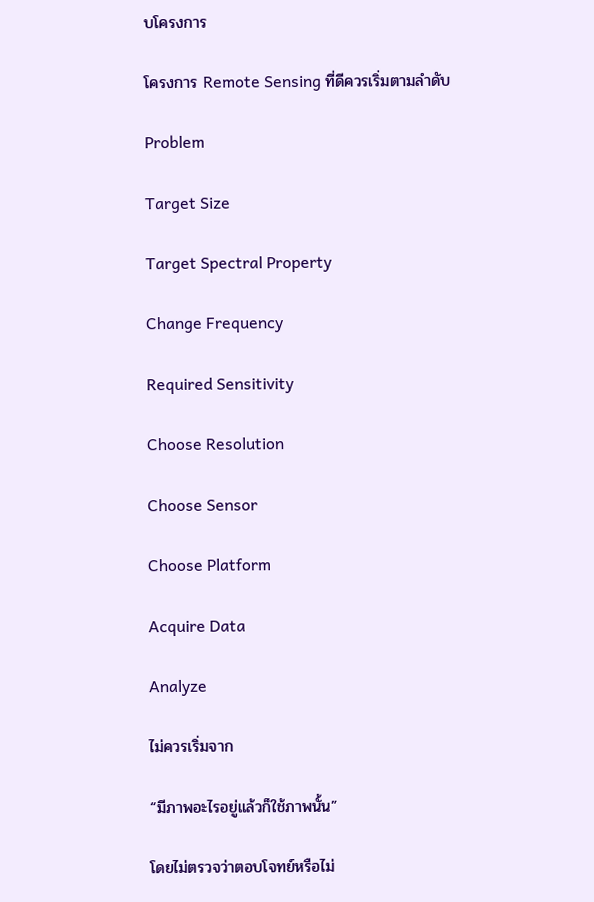บโครงการ

โครงการ Remote Sensing ที่ดีควรเริ่มตามลำดับ

Problem

Target Size

Target Spectral Property

Change Frequency

Required Sensitivity

Choose Resolution

Choose Sensor

Choose Platform

Acquire Data

Analyze

ไม่ควรเริ่มจาก

“มีภาพอะไรอยู่แล้วก็ใช้ภาพนั้น”

โดยไม่ตรวจว่าตอบโจทย์หรือไม่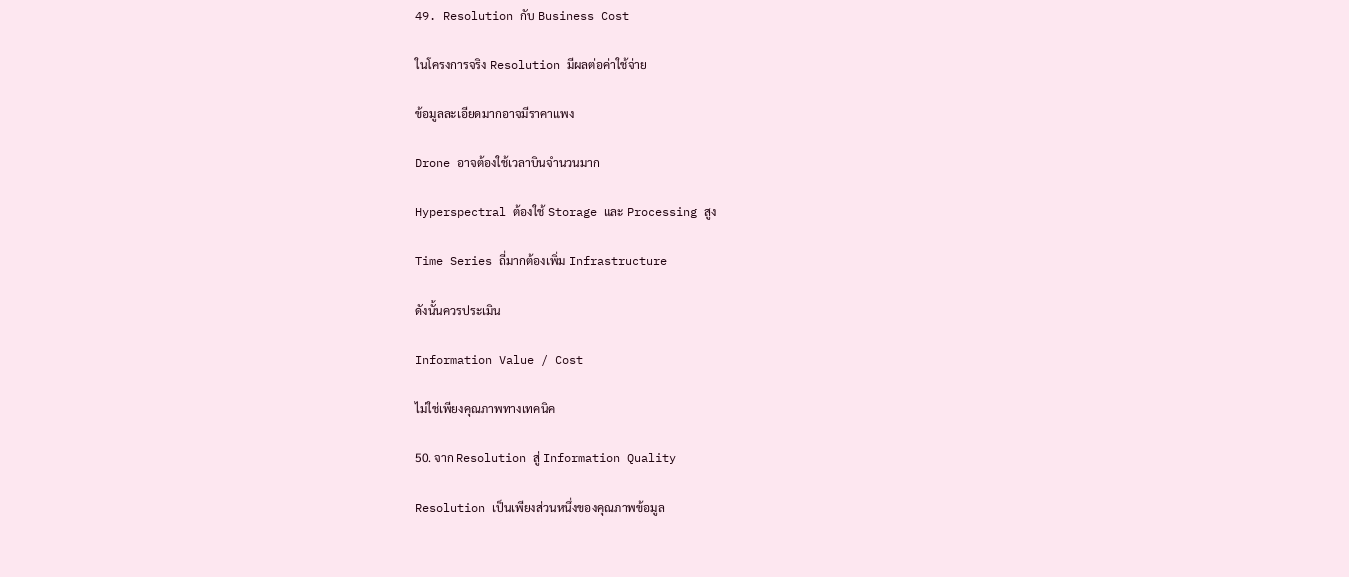49. Resolution กับ Business Cost

ในโครงการจริง Resolution มีผลต่อค่าใช้จ่าย

ข้อมูลละเอียดมากอาจมีราคาแพง

Drone อาจต้องใช้เวลาบินจำนวนมาก

Hyperspectral ต้องใช้ Storage และ Processing สูง

Time Series ถี่มากต้องเพิ่ม Infrastructure

ดังนั้นควรประเมิน

Information Value / Cost

ไม่ใช่เพียงคุณภาพทางเทคนิค

50. จาก Resolution สู่ Information Quality

Resolution เป็นเพียงส่วนหนึ่งของคุณภาพข้อมูล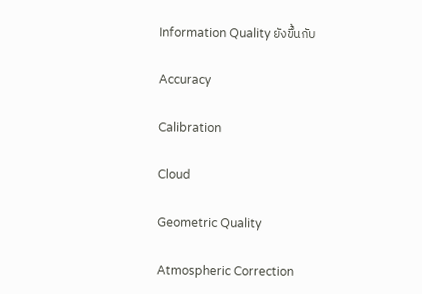Information Quality ยังขึ้นกับ

Accuracy

Calibration

Cloud

Geometric Quality

Atmospheric Correction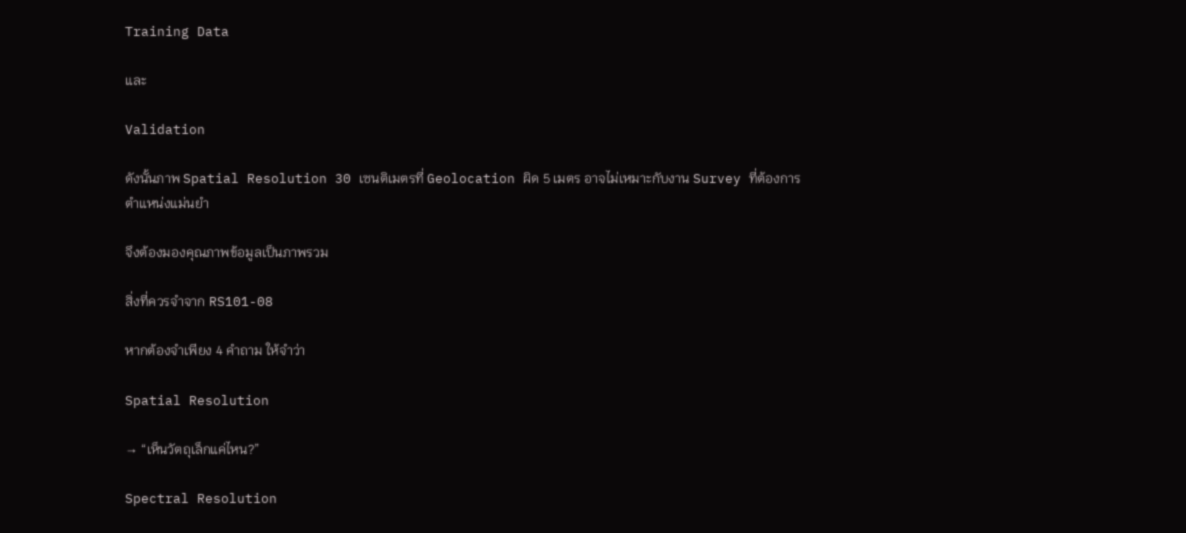Training Data

และ

Validation

ดังนั้นภาพ Spatial Resolution 30 เซนติเมตรที่ Geolocation ผิด 5 เมตร อาจไม่เหมาะกับงาน Survey ที่ต้องการตำแหน่งแม่นยำ

จึงต้องมองคุณภาพข้อมูลเป็นภาพรวม

สิ่งที่ควรจำจาก RS101-08

หากต้องจำเพียง 4 คำถาม ให้จำว่า

Spatial Resolution

→ “เห็นวัตถุเล็กแค่ไหน?”

Spectral Resolution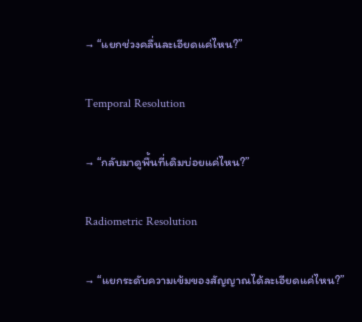→ “แยกช่วงคลื่นละเอียดแค่ไหน?”

Temporal Resolution

→ “กลับมาดูพื้นที่เดิมบ่อยแค่ไหน?”

Radiometric Resolution

→ “แยกระดับความเข้มของสัญญาณได้ละเอียดแค่ไหน?”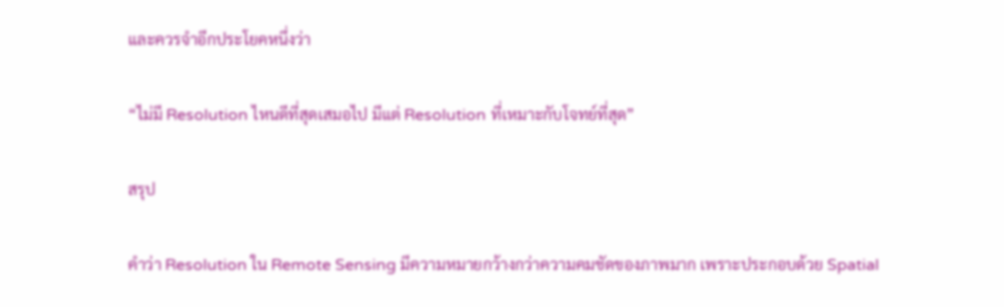และควรจำอีกประโยคหนึ่งว่า

“ไม่มี Resolution ไหนดีที่สุดเสมอไป มีแต่ Resolution ที่เหมาะกับโจทย์ที่สุด”

สรุป

คำว่า Resolution ใน Remote Sensing มีความหมายกว้างกว่าความคมชัดของภาพมาก เพราะประกอบด้วย Spatial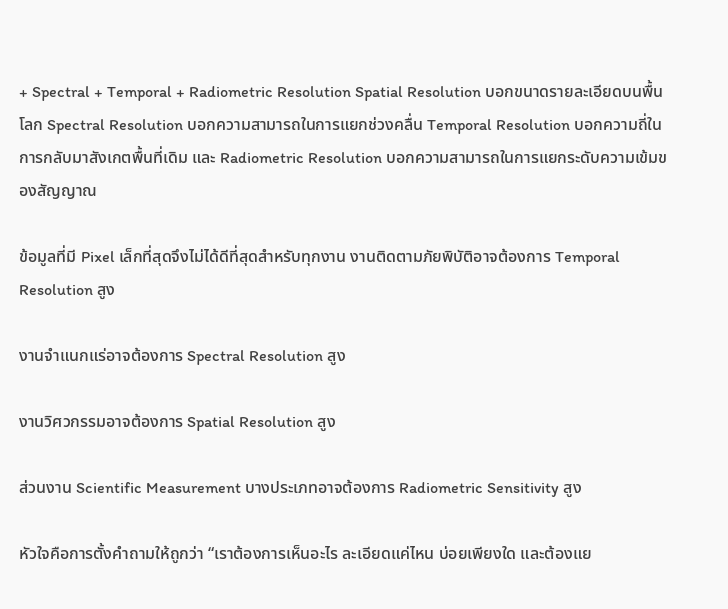+ Spectral + Temporal + Radiometric Resolution Spatial Resolution บอกขนาดรายละเอียดบนพื้นโลก Spectral Resolution บอกความสามารถในการแยกช่วงคลื่น Temporal Resolution บอกความถี่ในการกลับมาสังเกตพื้นที่เดิม และ Radiometric Resolution บอกความสามารถในการแยกระดับความเข้มของสัญญาณ

ข้อมูลที่มี Pixel เล็กที่สุดจึงไม่ได้ดีที่สุดสำหรับทุกงาน งานติดตามภัยพิบัติอาจต้องการ Temporal Resolution สูง

งานจำแนกแร่อาจต้องการ Spectral Resolution สูง

งานวิศวกรรมอาจต้องการ Spatial Resolution สูง

ส่วนงาน Scientific Measurement บางประเภทอาจต้องการ Radiometric Sensitivity สูง

หัวใจคือการตั้งคำถามให้ถูกว่า “เราต้องการเห็นอะไร ละเอียดแค่ไหน บ่อยเพียงใด และต้องแย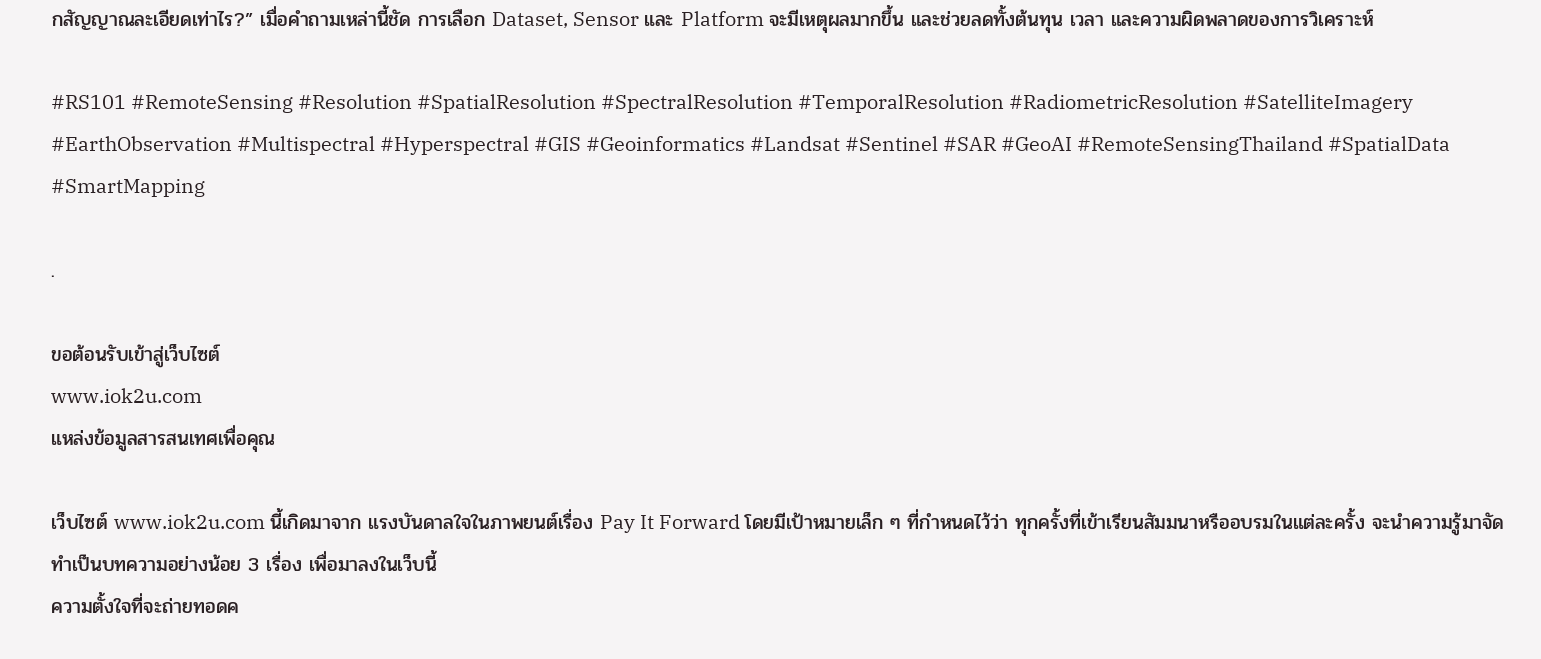กสัญญาณละเอียดเท่าไร?” เมื่อคำถามเหล่านี้ชัด การเลือก Dataset, Sensor และ Platform จะมีเหตุผลมากขึ้น และช่วยลดทั้งต้นทุน เวลา และความผิดพลาดของการวิเคราะห์

#RS101 #RemoteSensing #Resolution #SpatialResolution #SpectralResolution #TemporalResolution #RadiometricResolution #SatelliteImagery #EarthObservation #Multispectral #Hyperspectral #GIS #Geoinformatics #Landsat #Sentinel #SAR #GeoAI #RemoteSensingThailand #SpatialData #SmartMapping

.

ขอต้อนรับเข้าสู่เว็บไซต์
www.iok2u.com
แหล่งข้อมูลสารสนเทศเพื่อคุณ

เว็บไซต์ www.iok2u.com นี้เกิดมาจาก แรงบันดาลใจในภาพยนต์เรื่อง Pay It Forward โดยมีเป้าหมายเล็ก ๆ ที่กำหนดไว้ว่า ทุกครั้งที่เข้าเรียนสัมมนาหรืออบรมในแต่ละครั้ง จะนำความรู้มาจัดทำเป็นบทความอย่างน้อย 3 เรื่อง เพื่อมาลงในเว็บนี้
ความตั้งใจที่จะถ่ายทอดค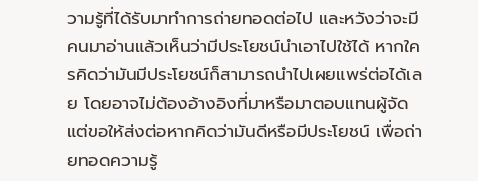วามรู้ที่ได้รับมาทำการถ่ายทอดต่อไป และหวังว่าจะมีคนมาอ่านแล้วเห็นว่ามีประโยชน์นำเอาไปใช้ได้ หากใครคิดว่ามันมีประโยชน์ก็สามารถนำไปเผยแพร่ต่อได้เลย โดยอาจไม่ต้องอ้างอิงที่มาหรือมาตอบแทนผู้จัด แต่ขอให้ส่งต่อหากคิดว่ามันดีหรือมีประโยชน์ เพื่อถ่ายทอดความรู้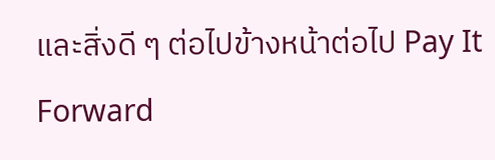และสิ่งดี ๆ ต่อไปข้างหน้าต่อไป Pay It Forward